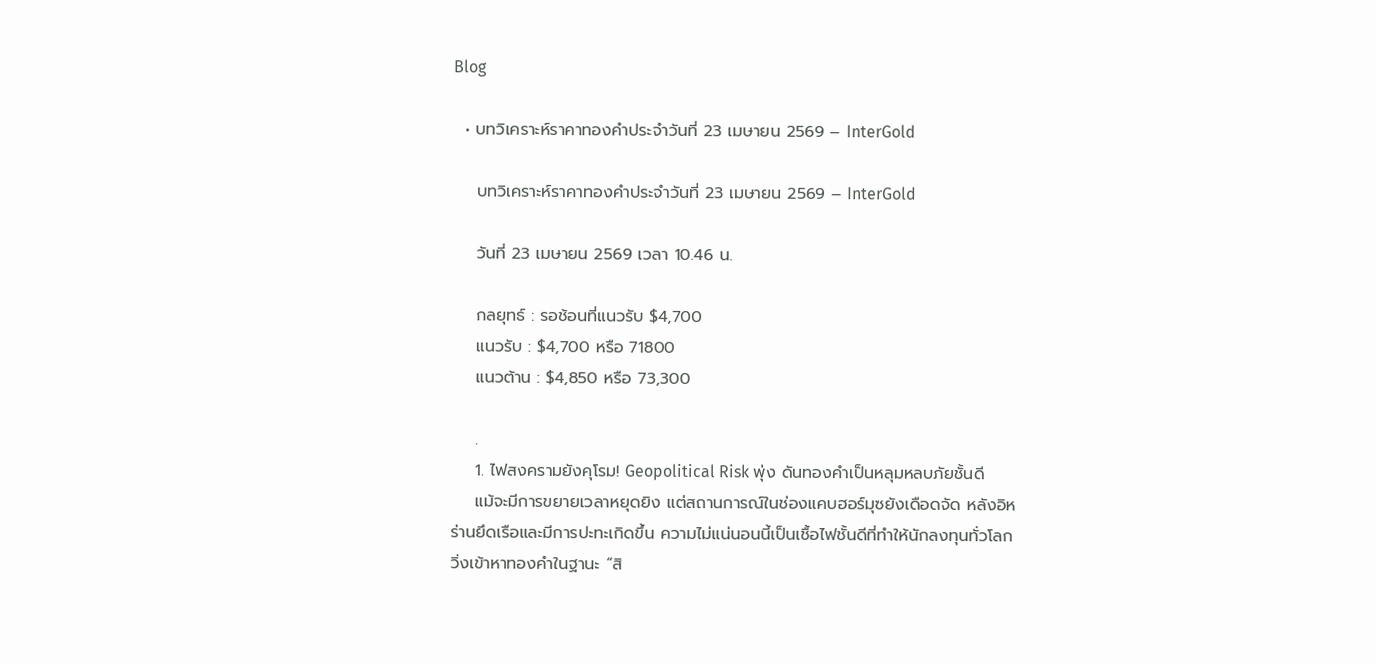Blog

  • บทวิเคราะห์ราคาทองคำประจำวันที่ 23 เมษายน 2569 – InterGold

    บทวิเคราะห์ราคาทองคำประจำวันที่ 23 เมษายน 2569 – InterGold

    วันที่ 23 เมษายน 2569 เวลา 10.46 น.

    กลยุทธ์ : รอช้อนที่แนวรับ $4,700
    แนวรับ : $4,700 หรือ 71800
    แนวต้าน : $4,850 หรือ 73,300

    .
    1. ไฟสงครามยังคุโรม! Geopolitical Risk พุ่ง ดันทองคำเป็นหลุมหลบภัยชั้นดี
    แม้จะมีการขยายเวลาหยุดยิง แต่สถานการณ์ในช่องแคบฮอร์มุซยังเดือดจัด หลังอิหร่านยึดเรือและมีการปะทะเกิดขึ้น ความไม่แน่นอนนี้เป็นเชื้อไฟชั้นดีที่ทำให้นักลงทุนทั่วโลกวิ่งเข้าหาทองคำในฐานะ “สิ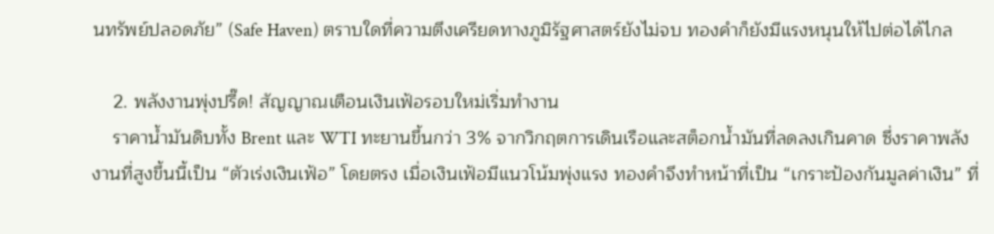นทรัพย์ปลอดภัย” (Safe Haven) ตราบใดที่ความตึงเครียดทางภูมิรัฐศาสตร์ยังไม่จบ ทองคำก็ยังมีแรงหนุนให้ไปต่อได้ไกล

    2. พลังงานพุ่งปรี๊ด! สัญญาณเตือนเงินเฟ้อรอบใหม่เริ่มทำงาน
    ราคาน้ำมันดิบทั้ง Brent และ WTI ทะยานขึ้นกว่า 3% จากวิกฤตการเดินเรือและสต็อกน้ำมันที่ลดลงเกินคาด ซึ่งราคาพลังงานที่สูงขึ้นนี้เป็น “ตัวเร่งเงินเฟ้อ” โดยตรง เมื่อเงินเฟ้อมีแนวโน้มพุ่งแรง ทองคำจึงทำหน้าที่เป็น “เกราะป้องกันมูลค่าเงิน” ที่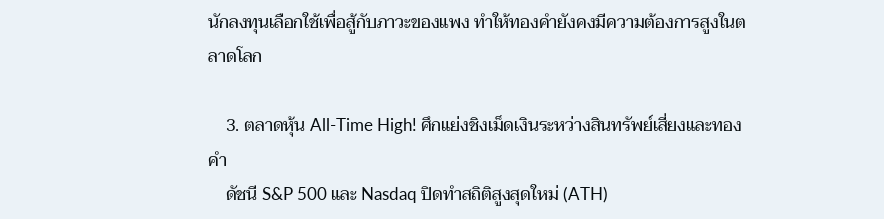นักลงทุนเลือกใช้เพื่อสู้กับภาวะของแพง ทำให้ทองคำยังคงมีความต้องการสูงในตลาดโลก

    3. ตลาดหุ้น All-Time High! ศึกแย่งชิงเม็ดเงินระหว่างสินทรัพย์เสี่ยงและทองคำ
    ดัชนี S&P 500 และ Nasdaq ปิดทำสถิติสูงสุดใหม่ (ATH)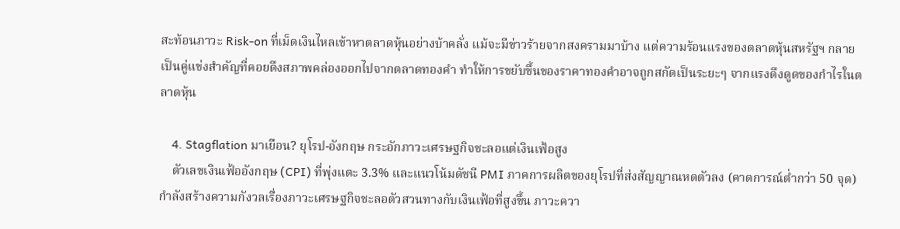สะท้อนภาวะ Risk-on ที่เม็ดเงินไหลเข้าหาตลาดหุ้นอย่างบ้าคลั่ง แม้จะมีข่าวร้ายจากสงครามมาบ้าง แต่ความร้อนแรงของตลาดหุ้นสหรัฐฯ กลายเป็นคู่แข่งสำคัญที่คอยดึงสภาพคล่องออกไปจากตลาดทองคำ ทำให้การขยับขึ้นของราคาทองคำอาจถูกสกัดเป็นระยะๆ จากแรงดึงดูดของกำไรในตลาดหุ้น

    4. Stagflation มาเยือน? ยุโรป-อังกฤษ กระอักภาวะเศรษฐกิจชะลอแต่เงินเฟ้อสูง
    ตัวเลขเงินเฟ้ออังกฤษ (CPI) ที่พุ่งแตะ 3.3% และแนวโน้มดัชนี PMI ภาคการผลิตของยุโรปที่ส่งสัญญาณหดตัวลง (คาดการณ์ต่ำกว่า 50 จุด) กำลังสร้างความกังวลเรื่องภาวะเศรษฐกิจชะลอตัวสวนทางกับเงินเฟ้อที่สูงขึ้น ภาวะควา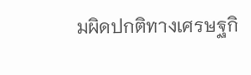มผิดปกติทางเศรษฐกิ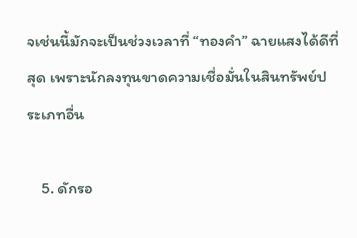จเช่นนี้มักจะเป็นช่วงเวลาที่ “ทองคำ” ฉายแสงได้ดีที่สุด เพราะนักลงทุนขาดความเชื่อมั่นในสินทรัพย์ประเภทอื่น

    5. ดักรอ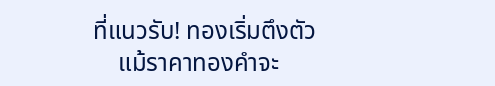ที่แนวรับ! ทองเริ่มตึงตัว
    แม้ราคาทองคำจะ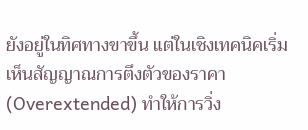ยังอยู่ในทิศทางขาขึ้น แต่ในเชิงเทคนิคเริ่มเห็นสัญญาณการตึงตัวของราคา (Overextended) ทำให้การวิ่ง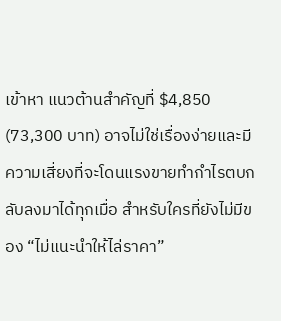เข้าหา แนวต้านสำคัญที่ $4,850 (73,300 บาท) อาจไม่ใช่เรื่องง่ายและมีความเสี่ยงที่จะโดนแรงขายทำกำไรตบกลับลงมาได้ทุกเมื่อ สำหรับใครที่ยังไม่มีของ “ไม่แนะนำให้ไล่ราคา”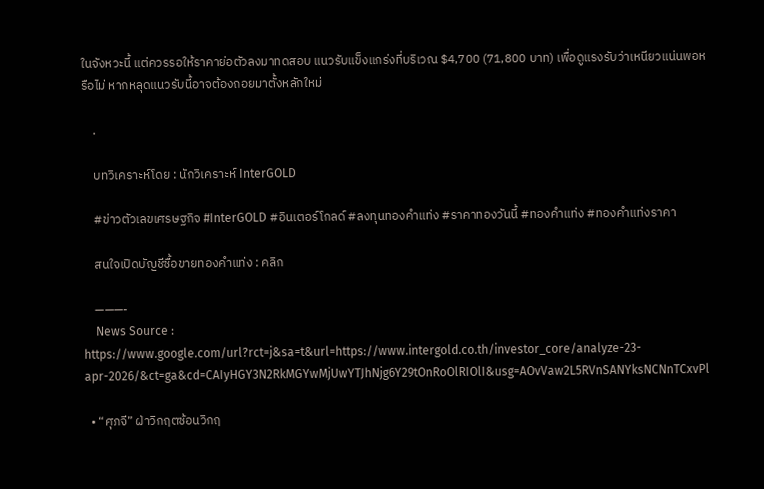ในจังหวะนี้ แต่ควรรอให้ราคาย่อตัวลงมาทดสอบ แนวรับแข็งแกร่งที่บริเวณ $4,700 (71,800 บาท) เพื่อดูแรงรับว่าเหนียวแน่นพอหรือไม่ หากหลุดแนวรับนี้อาจต้องถอยมาตั้งหลักใหม่

    .

    บทวิเคราะห์โดย : นักวิเคราะห์ InterGOLD

    #ข่าวตัวเลขเศรษฐกิจ #InterGOLD #อินเตอร์โกลด์ #ลงทุนทองคำแท่ง #ราคาทองวันนี้ #ทองคำแท่ง #ทองคำแท่งราคา

    สนใจเปิดบัญชีซื้อขายทองคำแท่ง : คลิก

    ———-
    News Source : https://www.google.com/url?rct=j&sa=t&url=https://www.intergold.co.th/investor_core/analyze-23-apr-2026/&ct=ga&cd=CAIyHGY3N2RkMGYwMjUwYTJhNjg6Y29tOnRoOlRIOlI&usg=AOvVaw2L5RVnSANYksNCNnTCxvPl

  • “ศุภจี” ฝ่าวิกฤตซ้อนวิกฤ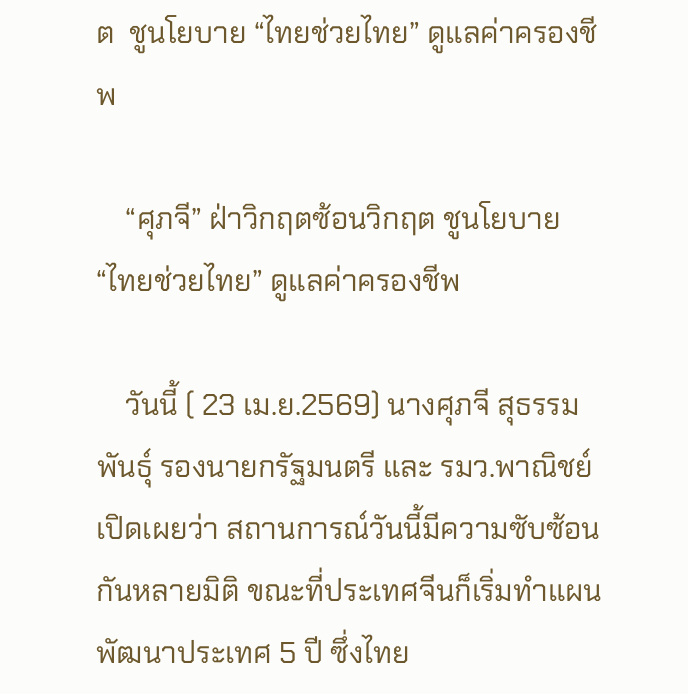ต  ชูนโยบาย “ไทยช่วยไทย” ดูแลค่าครองชีพ

    “ศุภจี” ฝ่าวิกฤตซ้อนวิกฤต ชูนโยบาย “ไทยช่วยไทย” ดูแลค่าครองชีพ

    วันนี้ ( 23 เม.ย.2569) นางศุภจี สุธรรมพันธุ์ รองนายกรัฐมนตรี และ รมว.พาณิชย์ เปิดเผยว่า สถานการณ์วันนี้มีความซับซ้อนกันหลายมิติ ขณะที่ประเทศจีนก็เริ่มทำแผนพัฒนาประเทศ 5 ปี ซึ่งไทย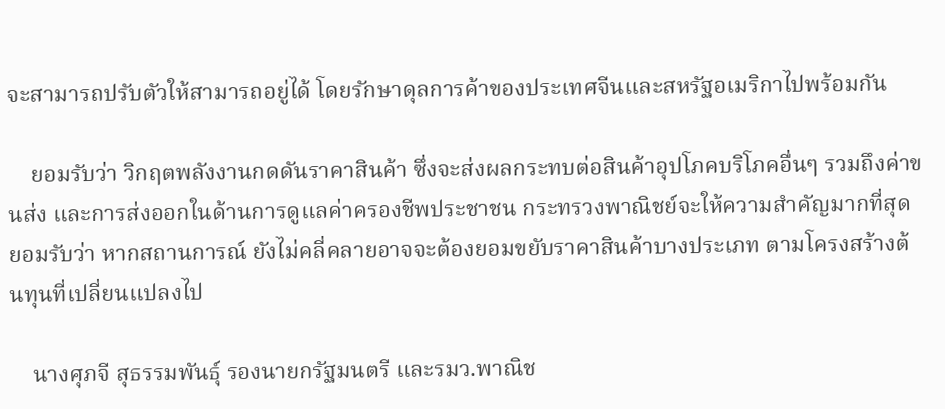จะสามารถปรับตัวให้สามารถอยู่ได้ โดยรักษาดุลการค้าของประเทศจีนและสหรัฐอเมริกาไปพร้อมกัน

    ยอมรับว่า วิกฤตพลังงานกดดันราคาสินค้า ซึ่งจะส่งผลกระทบต่อสินค้าอุปโภคบริโภคอื่นๆ รวมถึงค่าขนส่ง และการส่งออกในด้านการดูแลค่าครองชีพประชาชน กระทรวงพาณิชย์จะให้ความสำคัญมากที่สุด ยอมรับว่า หากสถานการณ์ ยังไม่คลี่คลายอาจจะต้องยอมขยับราคาสินค้าบางประเภท ตามโครงสร้างต้นทุนที่เปลี่ยนแปลงไป

    นางศุภจี สุธรรมพันธุ์ รองนายกรัฐมนตรี และรมว.พาณิช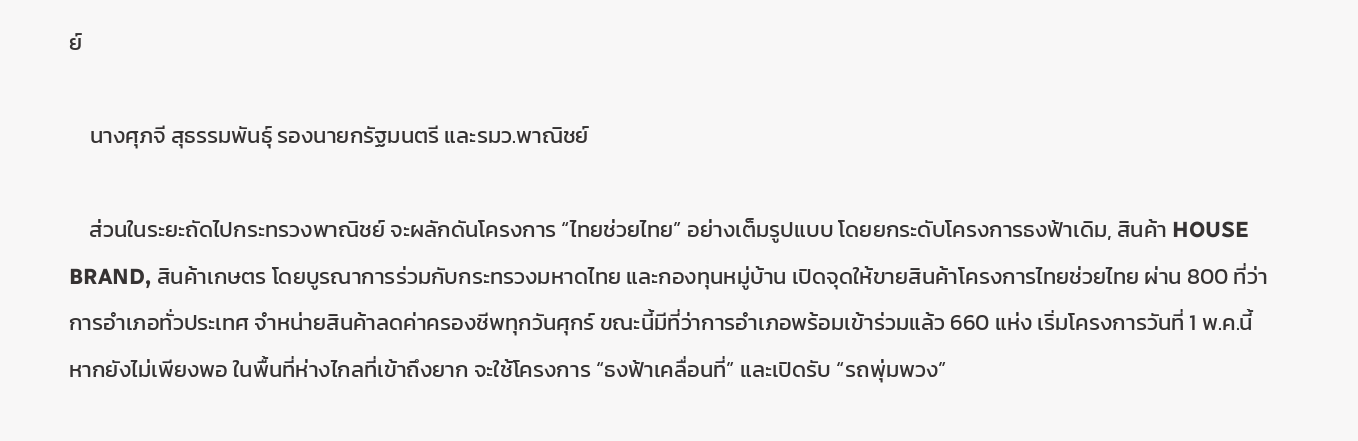ย์

    นางศุภจี สุธรรมพันธุ์ รองนายกรัฐมนตรี และรมว.พาณิชย์

    ส่วนในระยะถัดไปกระทรวงพาณิชย์ จะผลักดันโครงการ “ไทยช่วยไทย” อย่างเต็มรูปแบบ โดยยกระดับโครงการธงฟ้าเดิม, สินค้า HOUSE BRAND, สินค้าเกษตร โดยบูรณาการร่วมกับกระทรวงมหาดไทย และกองทุนหมู่บ้าน เปิดจุดให้ขายสินค้าโครงการไทยช่วยไทย ผ่าน 800 ที่ว่าการอำเภอทั่วประเทศ จำหน่ายสินค้าลดค่าครองชีพทุกวันศุกร์ ขณะนี้มีที่ว่าการอำเภอพร้อมเข้าร่วมแล้ว 660 แห่ง เริ่มโครงการวันที่ 1 พ.ค.นี้ หากยังไม่เพียงพอ ในพื้นที่ห่างไกลที่เข้าถึงยาก จะใช้โครงการ “ธงฟ้าเคลื่อนที่” และเปิดรับ “รถพุ่มพวง”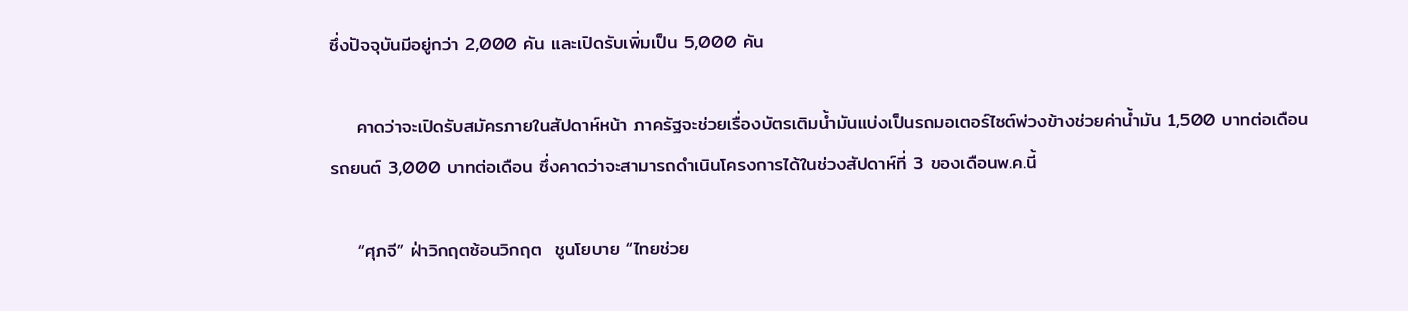ซึ่งปัจจุบันมีอยู่กว่า 2,000 คัน และเปิดรับเพิ่มเป็น 5,000 คัน

    คาดว่าจะเปิดรับสมัครภายในสัปดาห์หน้า ภาครัฐจะช่วยเรื่องบัตรเติมน้ำมันแบ่งเป็นรถมอเตอร์ไซต์พ่วงข้างช่วยค่าน้ำมัน 1,500 บาทต่อเดือน รถยนต์ 3,000 บาทต่อเดือน ซึ่งคาดว่าจะสามารถดำเนินโครงการได้ในช่วงสัปดาห์ที่ 3 ของเดือนพ.ค.นี้

    “ศุภจี” ฝ่าวิกฤตซ้อนวิกฤต  ชูนโยบาย “ไทยช่วย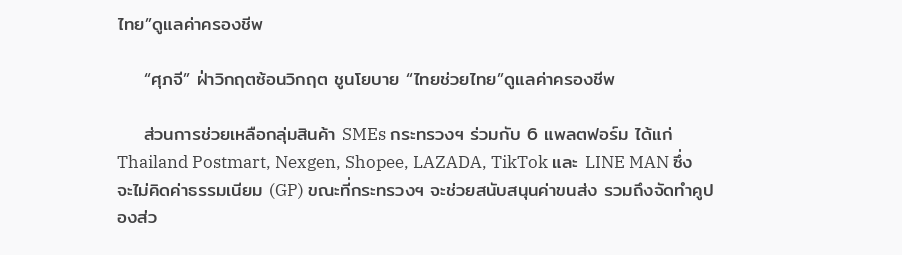ไทย”ดูแลค่าครองชีพ

    “ศุภจี” ฝ่าวิกฤตซ้อนวิกฤต ชูนโยบาย “ไทยช่วยไทย”ดูแลค่าครองชีพ

    ส่วนการช่วยเหลือกลุ่มสินค้า SMEs กระทรวงฯ ร่วมกับ 6 แพลตฟอร์ม ได้แก่ Thailand Postmart, Nexgen, Shopee, LAZADA, TikTok และ LINE MAN ซึ่งจะไม่คิดค่าธรรมเนียม (GP) ขณะที่กระทรวงฯ จะช่วยสนับสนุนค่าขนส่ง รวมถึงจัดทำคูปองส่ว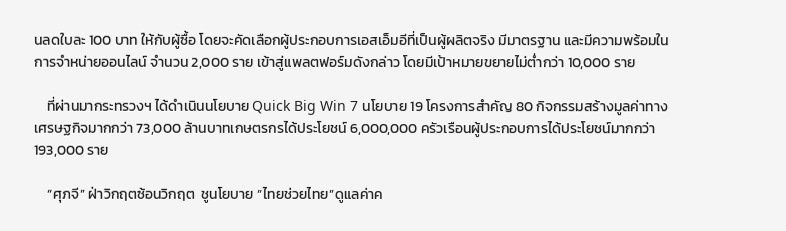นลดใบละ 100 บาท ให้กับผู้ซื้อ โดยจะคัดเลือกผู้ประกอบการเอสเอ็มอีที่เป็นผู้ผลิตจริง มีมาตรฐาน และมีความพร้อมในการจำหน่ายออนไลน์ จำนวน 2,000 ราย เข้าสู่แพลตฟอร์มดังกล่าว โดยมีเป้าหมายขยายไม่ต่ำกว่า 10,000 ราย

    ที่ผ่านมากระทรวงฯ ได้ดำเนินนโยบาย Quick Big Win 7 นโยบาย 19 โครงการสำคัญ 80 กิจกรรมสร้างมูลค่าทางเศรษฐกิจมากกว่า 73,000 ล้านบาทเกษตรกรได้ประโยชน์ 6,000,000 ครัวเรือนผู้ประกอบการได้ประโยชน์มากกว่า 193,000 ราย

    “ศุภจี” ฝ่าวิกฤตซ้อนวิกฤต  ชูนโยบาย “ไทยช่วยไทย”ดูแลค่าค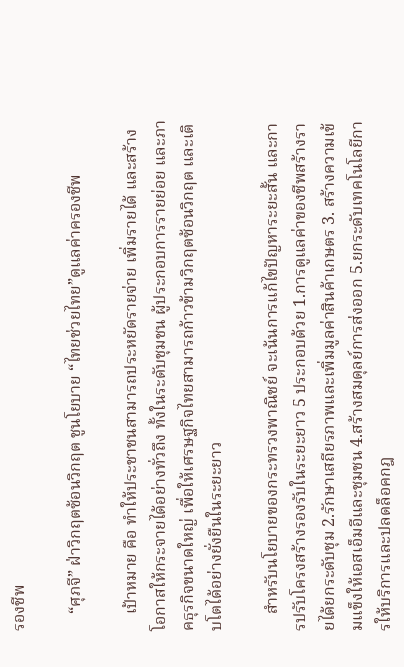รองชีพ

    “ศุภจี” ฝ่าวิกฤตซ้อนวิกฤต ชูนโยบาย “ไทยช่วยไทย”ดูแลค่าครองชีพ

    เป้าหมาย คือ ทำให้ประชาชนสามารถประหยัดรายจ่าย เพิ่มรายได้ และสร้างโอกาสให้กระจายได้อย่างทั่วถึง ทั้งในระดับชุมชน ผู้ประกอบการรายย่อย และภาคธุรกิจขนาดใหญ่ เพื่อให้เศรษฐกิจไทยสามารถก้าวข้ามวิกฤตซ้อนวิกฤต และเติบโตได้อย่างยั่งยืนในระยะยาว

    สำหรับนโยบายของกระทรวงพาณิชย์ จะเน้นการแก้ไขปัญหาระยะสั้น และการปรับโครงสร้างรองรับในระยะยาว 5 ประกอบด้วย 1.การดูแลค่าของชีพสร้างรายได้ยกระดับชุม 2.รักษาเสถียรภาพและเพิ่มมูลค่าสินค้าเกษตร 3. สร้างความเข้มแข็งให้เอสเอ็มอีและชุมชน 4.สร้างสมดุลย์การส่งออก 5.ยกระดับเทคโนโลยีการให้บริการและปลดล็อคกฎ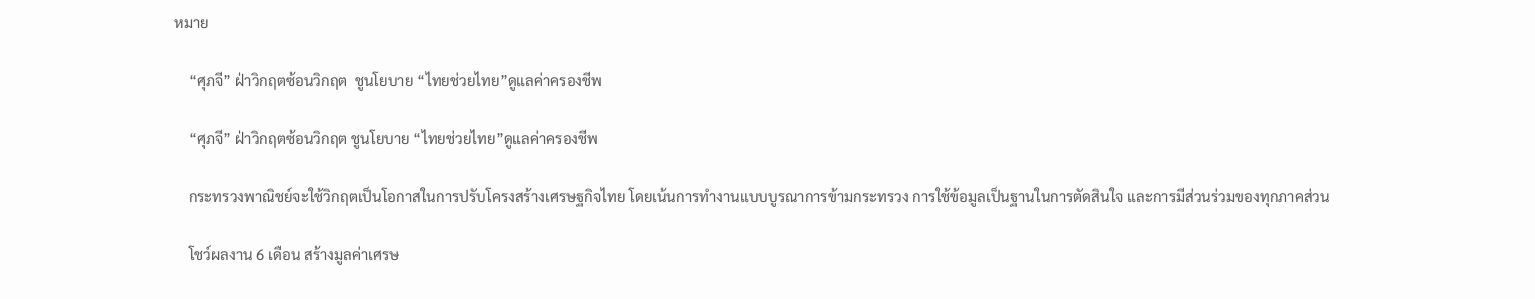หมาย

    “ศุภจี” ฝ่าวิกฤตซ้อนวิกฤต  ชูนโยบาย “ไทยช่วยไทย”ดูแลค่าครองชีพ

    “ศุภจี” ฝ่าวิกฤตซ้อนวิกฤต ชูนโยบาย “ไทยช่วยไทย”ดูแลค่าครองชีพ

    กระทรวงพาณิชย์จะใช้วิกฤตเป็นโอกาสในการปรับโครงสร้างเศรษฐกิจไทย โดยเน้นการทำงานแบบบูรณาการข้ามกระทรวง การใช้ข้อมูลเป็นฐานในการตัดสินใจ และการมีส่วนร่วมของทุกภาคส่วน

    โชว์ผลงาน 6 เดือน สร้างมูลค่าเศรษ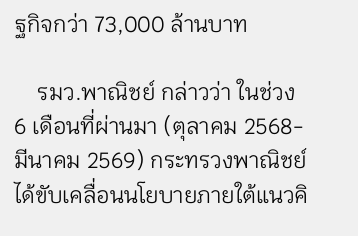ฐกิจกว่า 73,000 ล้านบาท

    รมว.พาณิชย์ กล่าวว่า ในช่วง 6 เดือนที่ผ่านมา (ตุลาคม 2568-มีนาคม 2569) กระทรวงพาณิชย์ได้ขับเคลื่อนนโยบายภายใต้แนวคิ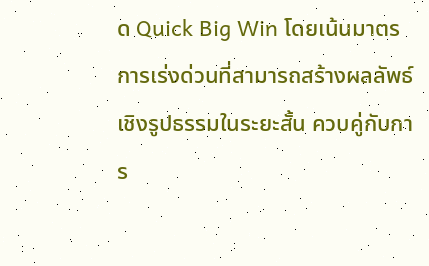ด Quick Big Win โดยเน้นมาตรการเร่งด่วนที่สามารถสร้างผลลัพธ์เชิงรูปธรรมในระยะสั้น ควบคู่กับการ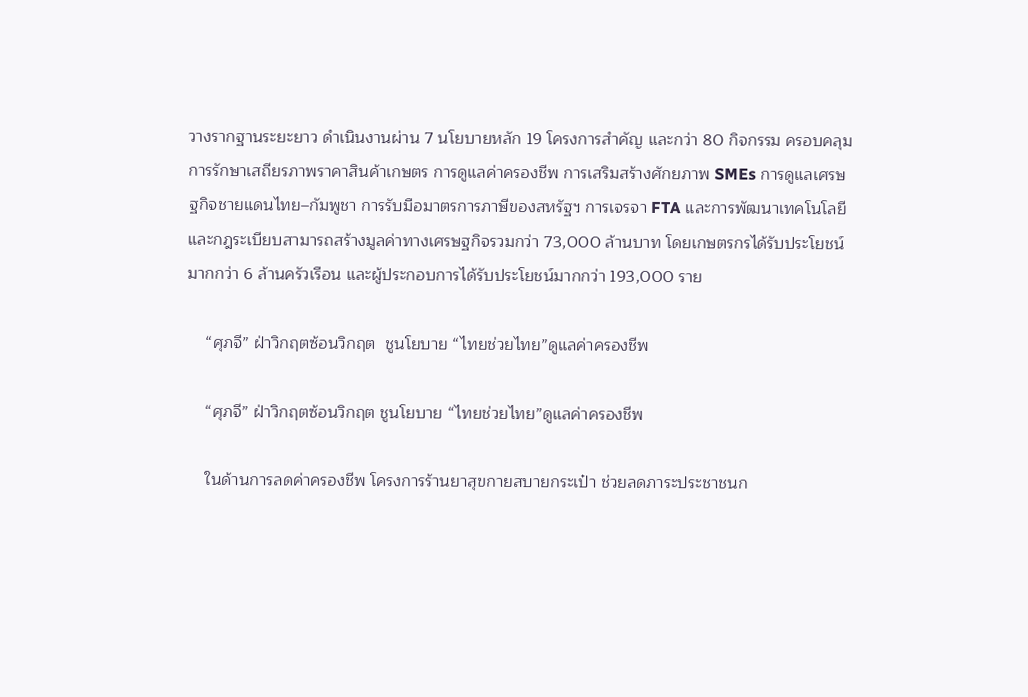วางรากฐานระยะยาว ดำเนินงานผ่าน 7 นโยบายหลัก 19 โครงการสำคัญ และกว่า 80 กิจกรรม ครอบคลุมการรักษาเสถียรภาพราคาสินค้าเกษตร การดูแลค่าครองชีพ การเสริมสร้างศักยภาพ SMEs การดูแลเศรษฐกิจชายแดนไทย–กัมพูชา การรับมือมาตรการภาษีของสหรัฐฯ การเจรจา FTA และการพัฒนาเทคโนโลยีและกฎระเบียบสามารถสร้างมูลค่าทางเศรษฐกิจรวมกว่า 73,000 ล้านบาท โดยเกษตรกรได้รับประโยชน์มากกว่า 6 ล้านครัวเรือน และผู้ประกอบการได้รับประโยชน์มากกว่า 193,000 ราย

    “ศุภจี” ฝ่าวิกฤตซ้อนวิกฤต  ชูนโยบาย “ไทยช่วยไทย”ดูแลค่าครองชีพ

    “ศุภจี” ฝ่าวิกฤตซ้อนวิกฤต ชูนโยบาย “ไทยช่วยไทย”ดูแลค่าครองชีพ

    ในด้านการลดค่าครองชีพ โครงการร้านยาสุขกายสบายกระเป๋า ช่วยลดภาระประชาชนก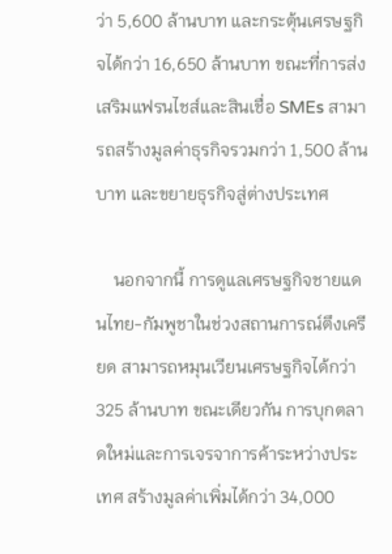ว่า 5,600 ล้านบาท และกระตุ้นเศรษฐกิจได้กว่า 16,650 ล้านบาท ขณะที่การส่งเสริมแฟรนไชส์และสินเชื่อ SMEs สามารถสร้างมูลค่าธุรกิจรวมกว่า 1,500 ล้านบาท และขยายธุรกิจสู่ต่างประเทศ

    นอกจากนี้ การดูแลเศรษฐกิจชายแดนไทย-กัมพูชาในช่วงสถานการณ์ตึงเครียด สามารถหมุนเวียนเศรษฐกิจได้กว่า 325 ล้านบาท ขณะเดียวกัน การบุกตลาดใหม่และการเจรจาการค้าระหว่างประเทศ สร้างมูลค่าเพิ่มได้กว่า 34,000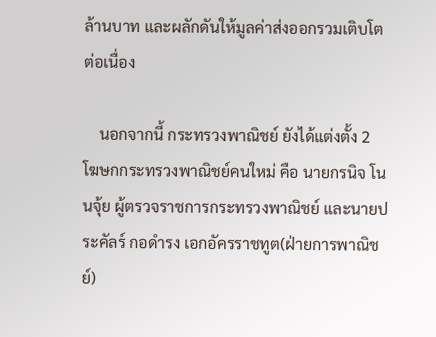ล้านบาท และผลักดันให้มูลค่าส่งออกรวมเติบโตต่อเนื่อง

    นอกจากนี้ กระทรวงพาณิชย์ ยังได้แต่งตั้ง 2 โฆษกกระทรวงพาณิชย์คนใหม่ คือ นายกรนิจ โนนจุ้ย ผู้ตรวจราชการกระทรวงพาณิชย์ และนายประคัลร์ กอดำรง เอกอัครราชทูต(ฝ่ายการพาณิชย์)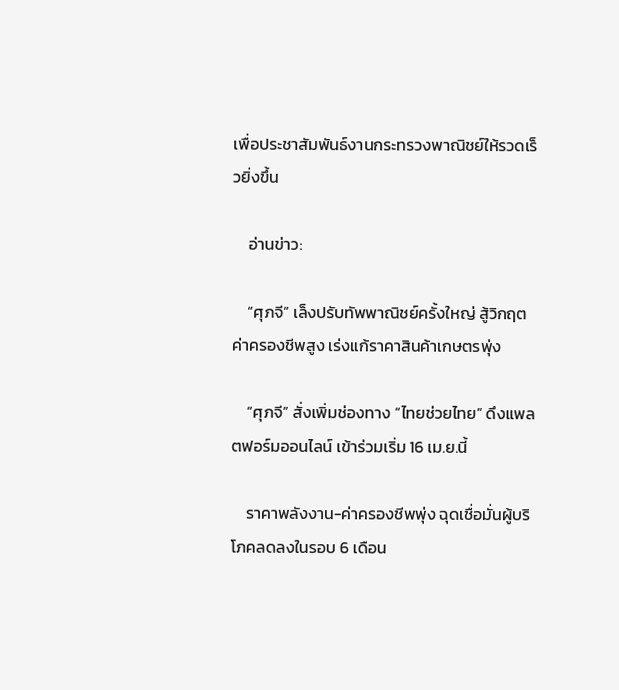เพื่อประชาสัมพันธ์งานกระทรวงพาณิชย์ให้รวดเร็วยิ่งขึ้น

    อ่านข่าว:

    “ศุภจี” เล็งปรับทัพพาณิชย์ครั้งใหญ่ สู้วิกฤตค่าครองชีพสูง เร่งแก้ราคาสินค้าเกษตรพุ่ง

    “ศุภจี” สั่งเพิ่มช่องทาง “ไทยช่วยไทย” ดึงแพลตฟอร์มออนไลน์ เข้าร่วมเริ่ม 16 เม.ย.นี้

    ราคาพลังงาน-ค่าครองชีพพุ่ง ฉุดเชื่อมั่นผู้บริโภคลดลงในรอบ 6 เดือน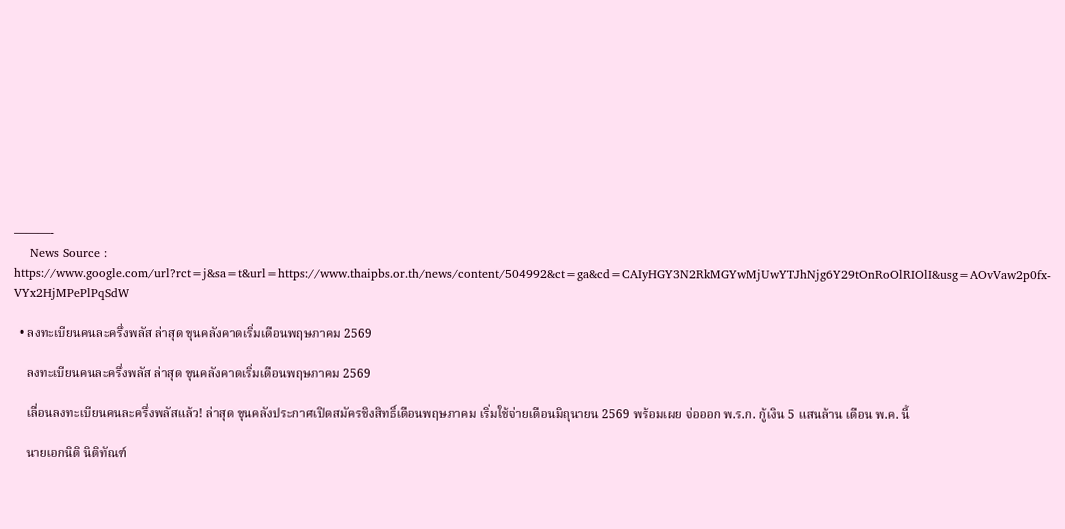———-
    News Source : https://www.google.com/url?rct=j&sa=t&url=https://www.thaipbs.or.th/news/content/504992&ct=ga&cd=CAIyHGY3N2RkMGYwMjUwYTJhNjg6Y29tOnRoOlRIOlI&usg=AOvVaw2p0fx-VYx2HjMPePlPqSdW

  • ลงทะเบียนคนละครึ่งพลัส ล่าสุด ขุนคลังคาดเริ่มเดือนพฤษภาคม 2569

    ลงทะเบียนคนละครึ่งพลัส ล่าสุด ขุนคลังคาดเริ่มเดือนพฤษภาคม 2569

    เลื่อนลงทะเบียนคนละครึ่งพลัสแล้ว! ล่าสุด ขุนคลังประกาศเปิดสมัครชิงสิทธิ์เดือนพฤษภาคม เริ่มใช้จ่ายเดือนมิถุนายน 2569 พร้อมเผย จ่อออก พ.ร.ก. กู้เงิน 5 แสนล้าน เดือน พ.ค. นี้

    นายเอกนิติ นิติทัณฑ์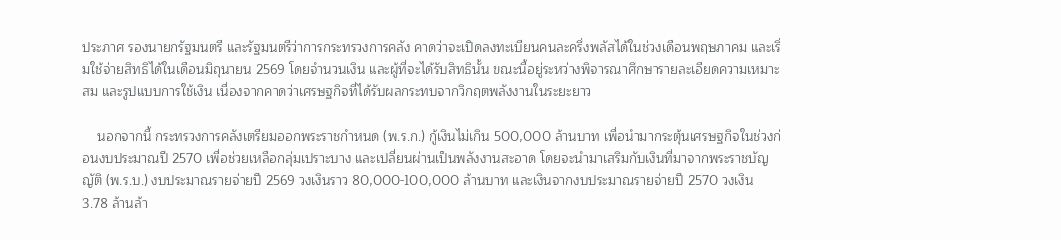ประภาศ รองนายกรัฐมนตรี และรัฐมนตรีว่าการกระทรวงการคลัง คาดว่าจะเปิดลงทะเบียนคนละครึ่งพลัสได้ในช่วงเดือนพฤษภาคม และเริ่มใช้จ่ายสิทธิได้ในเดือนมิถุนายน 2569 โดยจำนวนเงิน และผู้ที่จะได้รับสิทธินั้น ขณะนี้อยู่ระหว่างพิจารณาศึกษารายละเอียดความเหมาะสม และรูปแบบการใช้เงิน เนื่องจากคาดว่าเศรษฐกิจที่ได้รับผลกระทบจากวิกฤตพลังงานในระยะยาว

    นอกจากนี้ กระทรวงการคลังเตรียมออกพระราชกำหนด (พ.ร.ก.) กู้เงินไม่เกิน 500,000 ล้านบาท เพื่อนำมากระตุ้นเศรษฐกิจในช่วงก่อนงบประมาณปี 2570 เพื่อช่วยเหลือกลุ่มเปราะบาง และเปลี่ยนผ่านเป็นพลังงานสะอาด โดยจะนำมาเสริมกับเงินที่มาจากพระราชบัญญัติ (พ.ร.บ.) งบประมาณรายจ่ายปี 2569 วงเงินราว 80,000-100,000 ล้านบาท และเงินจากงบประมาณรายจ่ายปี 2570 วงเงิน 3.78 ล้านล้า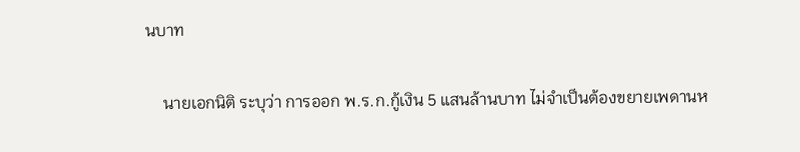นบาท

    นายเอกนิติ ระบุว่า การออก พ.ร.ก.กู้เงิน 5 แสนล้านบาท ไม่จำเป็นต้องขยายเพดานห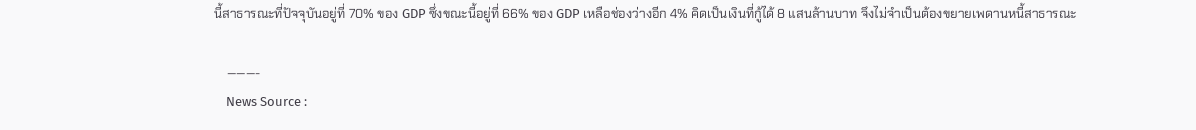นี้สาธารณะที่ปัจจุบันอยู่ที่ 70% ของ GDP ซึ่งขณะนี้อยู่ที่ 66% ของ GDP เหลือช่องว่างอีก 4% คิดเป็นเงินที่กู้ได้ 8 แสนล้านบาท จึงไม่จำเป็นต้องขยายเพดานหนี้สาธารณะ

    ———-
    News Source :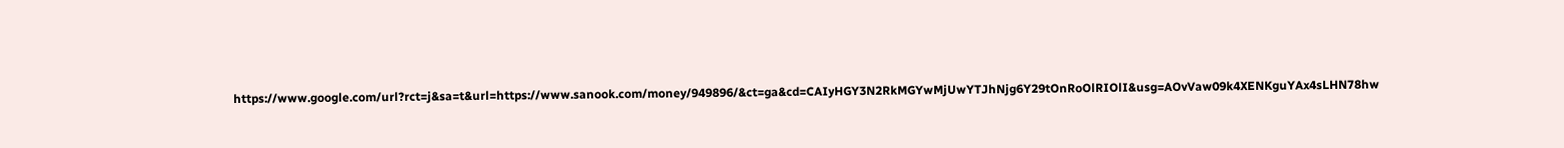https://www.google.com/url?rct=j&sa=t&url=https://www.sanook.com/money/949896/&ct=ga&cd=CAIyHGY3N2RkMGYwMjUwYTJhNjg6Y29tOnRoOlRIOlI&usg=AOvVaw09k4XENKguYAx4sLHN78hw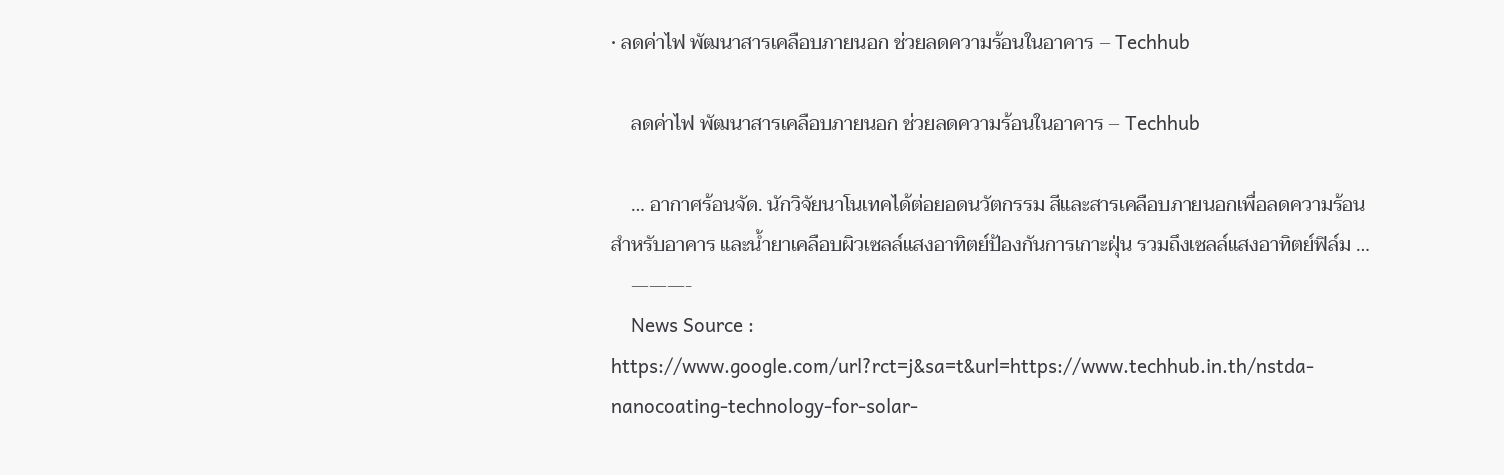• ลดค่าไฟ พัฒนาสารเคลือบภายนอก ช่วยลดความร้อนในอาคาร – Techhub

    ลดค่าไฟ พัฒนาสารเคลือบภายนอก ช่วยลดความร้อนในอาคาร – Techhub

    … อากาศร้อนจัด. นักวิจัยนาโนเทคได้ต่อยอดนวัตกรรม สีและสารเคลือบภายนอกเพื่อลดความร้อนสำหรับอาคาร และน้ำยาเคลือบผิวเซลล์แสงอาทิตย์ป้องกันการเกาะฝุ่น รวมถึงเซลล์แสงอาทิตย์ฟิล์ม …
    ———-
    News Source : https://www.google.com/url?rct=j&sa=t&url=https://www.techhub.in.th/nstda-nanocoating-technology-for-solar-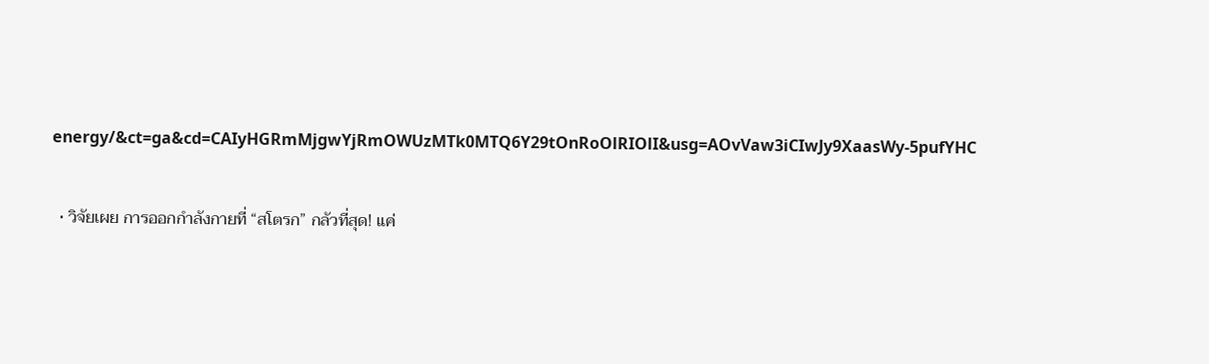energy/&ct=ga&cd=CAIyHGRmMjgwYjRmOWUzMTk0MTQ6Y29tOnRoOlRIOlI&usg=AOvVaw3iCIwJy9XaasWy-5pufYHC

  • วิจัยเผย การออกกำลังกายที่ “สโตรก” กลัวที่สุด! แค่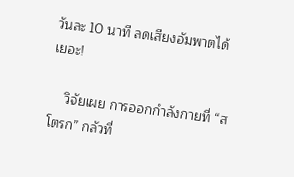วันละ 10 นาที ลดเสียงอัมพาตได้เยอะ!

    วิจัยเผย การออกกำลังกายที่ “สโตรก” กลัวที่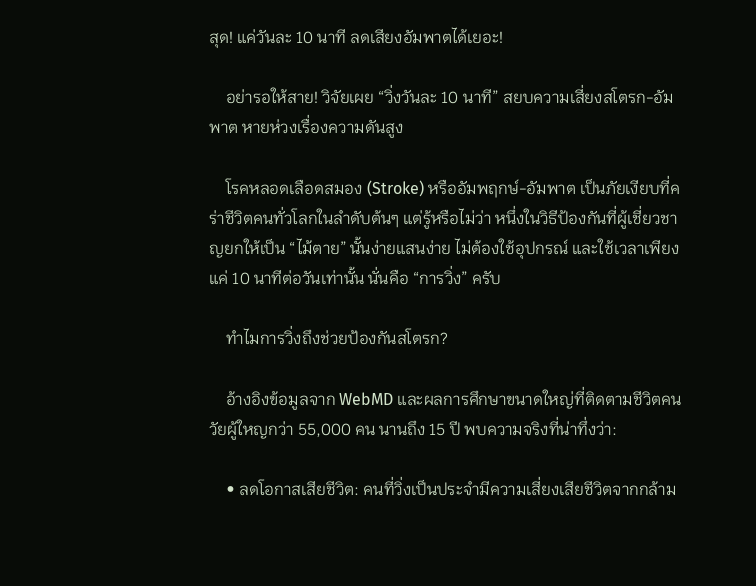สุด! แค่วันละ 10 นาที ลดเสียงอัมพาตได้เยอะ!

    อย่ารอให้สาย! วิจัยเผย “วิ่งวันละ 10 นาที” สยบความเสี่ยงสโตรก-อัมพาต หายห่วงเรื่องความดันสูง

    โรคหลอดเลือดสมอง (Stroke) หรืออัมพฤกษ์-อัมพาต เป็นภัยเงียบที่คร่าชีวิตคนทั่วโลกในลำดับต้นๆ แต่รู้หรือไม่ว่า หนึ่งในวิธีป้องกันที่ผู้เชี่ยวชาญยกให้เป็น “ไม้ตาย” นั้นง่ายแสนง่าย ไม่ต้องใช้อุปกรณ์ และใช้เวลาเพียงแค่ 10 นาทีต่อวันเท่านั้น นั่นคือ “การวิ่ง” ครับ

    ทำไมการวิ่งถึงช่วยป้องกันสโตรก?

    อ้างอิงข้อมูลจาก WebMD และผลการศึกษาขนาดใหญ่ที่ติดตามชีวิตคนวัยผู้ใหญกว่า 55,000 คน นานถึง 15 ปี พบความจริงที่น่าทึ่งว่า:

    • ลดโอกาสเสียชีวิต: คนที่วิ่งเป็นประจำมีความเสี่ยงเสียชีวิตจากกล้าม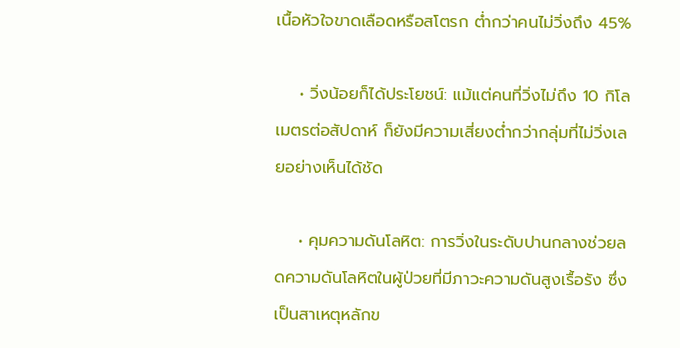เนื้อหัวใจขาดเลือดหรือสโตรก ต่ำกว่าคนไม่วิ่งถึง 45%

    • วิ่งน้อยก็ได้ประโยชน์: แม้แต่คนที่วิ่งไม่ถึง 10 กิโลเมตรต่อสัปดาห์ ก็ยังมีความเสี่ยงต่ำกว่ากลุ่มที่ไม่วิ่งเลยอย่างเห็นได้ชัด

    • คุมความดันโลหิต: การวิ่งในระดับปานกลางช่วยลดความดันโลหิตในผู้ป่วยที่มีภาวะความดันสูงเรื้อรัง ซึ่งเป็นสาเหตุหลักข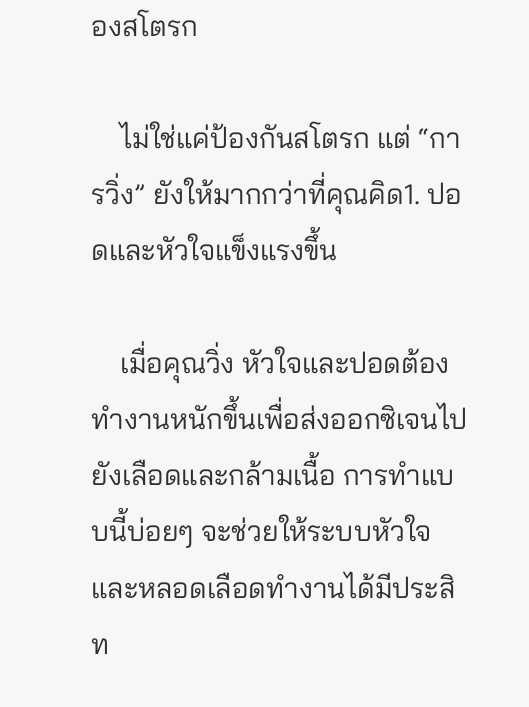องสโตรก

    ไม่ใช่แค่ป้องกันสโตรก แต่ “การวิ่ง” ยังให้มากกว่าที่คุณคิด1. ปอดและหัวใจแข็งแรงขึ้น

    เมื่อคุณวิ่ง หัวใจและปอดต้องทำงานหนักขึ้นเพื่อส่งออกซิเจนไปยังเลือดและกล้ามเนื้อ การทำแบบนี้บ่อยๆ จะช่วยให้ระบบหัวใจและหลอดเลือดทำงานได้มีประสิท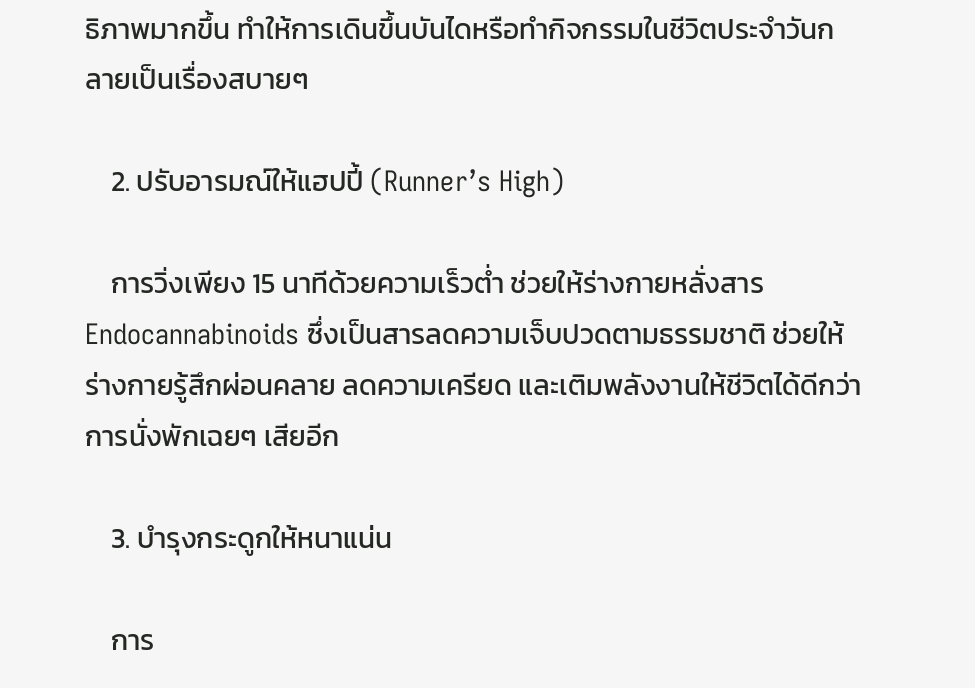ธิภาพมากขึ้น ทำให้การเดินขึ้นบันไดหรือทำกิจกรรมในชีวิตประจำวันกลายเป็นเรื่องสบายๆ

    2. ปรับอารมณ์ให้แฮปปี้ (Runner’s High)

    การวิ่งเพียง 15 นาทีด้วยความเร็วต่ำ ช่วยให้ร่างกายหลั่งสาร Endocannabinoids ซึ่งเป็นสารลดความเจ็บปวดตามธรรมชาติ ช่วยให้ร่างกายรู้สึกผ่อนคลาย ลดความเครียด และเติมพลังงานให้ชีวิตได้ดีกว่าการนั่งพักเฉยๆ เสียอีก

    3. บำรุงกระดูกให้หนาแน่น

    การ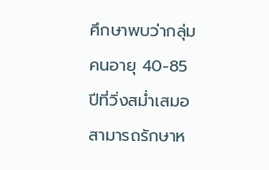ศึกษาพบว่ากลุ่มคนอายุ 40-85 ปีที่วิ่งสม่ำเสมอ สามารถรักษาห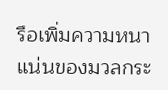รือเพิ่มความหนาแน่นของมวลกระ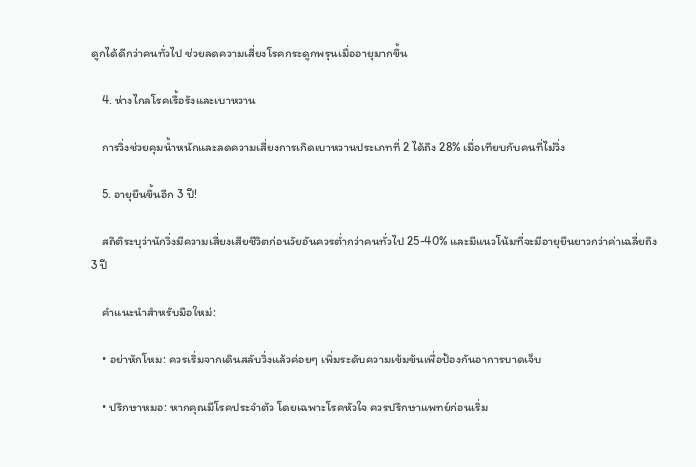ดูกได้ดีกว่าคนทั่วไป ช่วยลดความเสี่ยงโรคกระดูกพรุนเมื่ออายุมากขึ้น

    4. ห่างไกลโรคเรื้อรังและเบาหวาน

    การวิ่งช่วยคุมน้ำหนักและลดความเสี่ยงการเกิดเบาหวานประเภทที่ 2 ได้ถึง 28% เมื่อเทียบกับคนที่ไม่วิ่ง

    5. อายุยืนขึ้นอีก 3 ปี!

    สถิติระบุว่านักวิ่งมีความเสี่ยงเสียชีวิตก่อนวัยอันควรต่ำกว่าคนทั่วไป 25-40% และมีแนวโน้มที่จะมีอายุยืนยาวกว่าค่าเฉลี่ยถึง 3 ปี

    คำแนะนำสำหรับมือใหม่:

    • อย่าหักโหม: ควรเริ่มจากเดินสลับวิ่งแล้วค่อยๆ เพิ่มระดับความเข้มข้นเพื่อป้องกันอาการบาดเจ็บ

    • ปรึกษาหมอ: หากคุณมีโรคประจำตัว โดยเฉพาะโรคหัวใจ ควรปรึกษาแพทย์ก่อนเริ่ม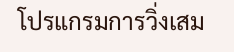โปรแกรมการวิ่งเสม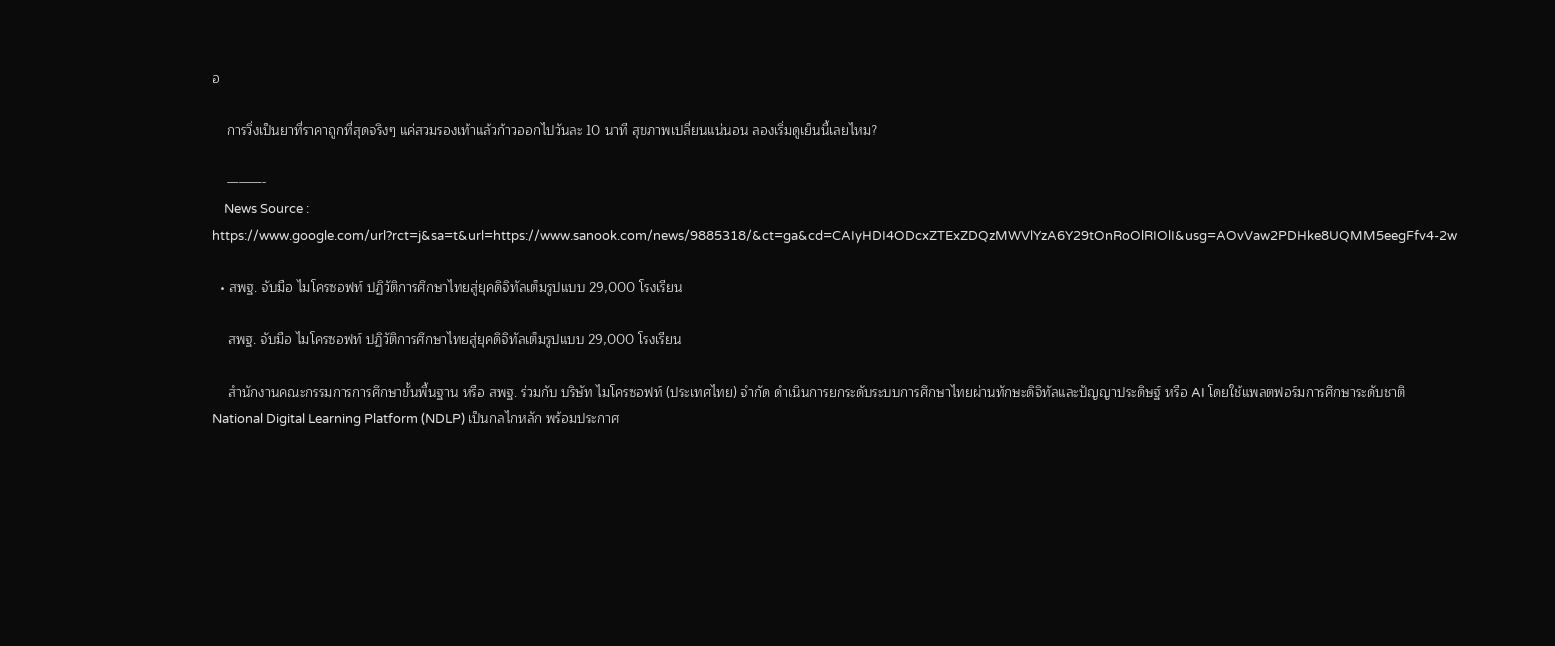อ

    การวิ่งเป็นยาที่ราคาถูกที่สุดจริงๆ แค่สวมรองเท้าแล้วก้าวออกไปวันละ 10 นาที สุขภาพเปลี่ยนแน่นอน ลองเริ่มดูเย็นนี้เลยไหม?

    ———-
    News Source : https://www.google.com/url?rct=j&sa=t&url=https://www.sanook.com/news/9885318/&ct=ga&cd=CAIyHDI4ODcxZTExZDQzMWVlYzA6Y29tOnRoOlRIOlI&usg=AOvVaw2PDHke8UQMM5eegFfv4-2w

  • สพฐ. จับมือ ไมโครซอฟท์ ปฏิวัติการศึกษาไทยสู่ยุคดิจิทัลเต็มรูปแบบ 29,000 โรงเรียน

    สพฐ. จับมือ ไมโครซอฟท์ ปฏิวัติการศึกษาไทยสู่ยุคดิจิทัลเต็มรูปแบบ 29,000 โรงเรียน

    สำนักงานคณะกรรมการการศึกษาขั้นพื้นฐาน หรือ สพฐ. ร่วมกับ บริษัท ไมโครซอฟท์ (ประเทศไทย) จำกัด ดำเนินการยกระดับระบบการศึกษาไทยผ่านทักษะดิจิทัลและปัญญาประดิษฐ์ หรือ AI โดยใช้แพลตฟอร์มการศึกษาระดับชาติ National Digital Learning Platform (NDLP) เป็นกลไกหลัก พร้อมประกาศ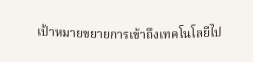เป้าหมายขยายการเข้าถึงเทคโนโลยีไป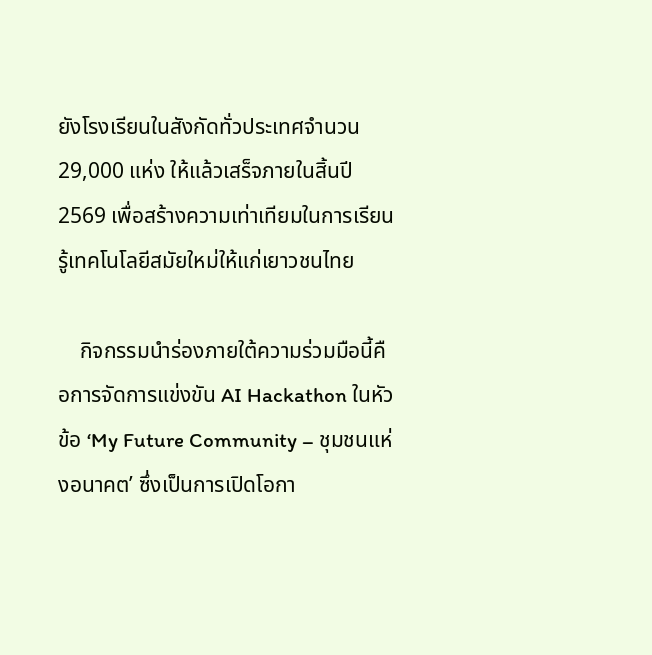ยังโรงเรียนในสังกัดทั่วประเทศจำนวน 29,000 แห่ง ให้แล้วเสร็จภายในสิ้นปี 2569 เพื่อสร้างความเท่าเทียมในการเรียนรู้เทคโนโลยีสมัยใหม่ให้แก่เยาวชนไทย

    กิจกรรมนำร่องภายใต้ความร่วมมือนี้คือการจัดการแข่งขัน AI Hackathon ในหัวข้อ ‘My Future Community – ชุมชนแห่งอนาคต’ ซึ่งเป็นการเปิดโอกา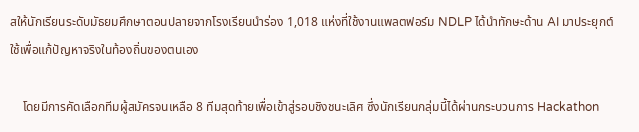สให้นักเรียนระดับมัธยมศึกษาตอนปลายจากโรงเรียนนำร่อง 1,018 แห่งที่ใช้งานแพลตฟอร์ม NDLP ได้นำทักษะด้าน AI มาประยุกต์ใช้เพื่อแก้ปัญหาจริงในท้องถิ่นของตนเอง

    โดยมีการคัดเลือกทีมผู้สมัครจนเหลือ 8 ทีมสุดท้ายเพื่อเข้าสู่รอบชิงชนะเลิศ ซึ่งนักเรียนกลุ่มนี้ได้ผ่านกระบวนการ Hackathon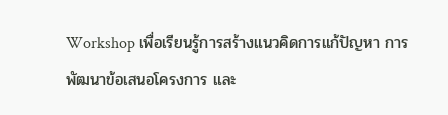Workshop เพื่อเรียนรู้การสร้างแนวคิดการแก้ปัญหา การพัฒนาข้อเสนอโครงการ และ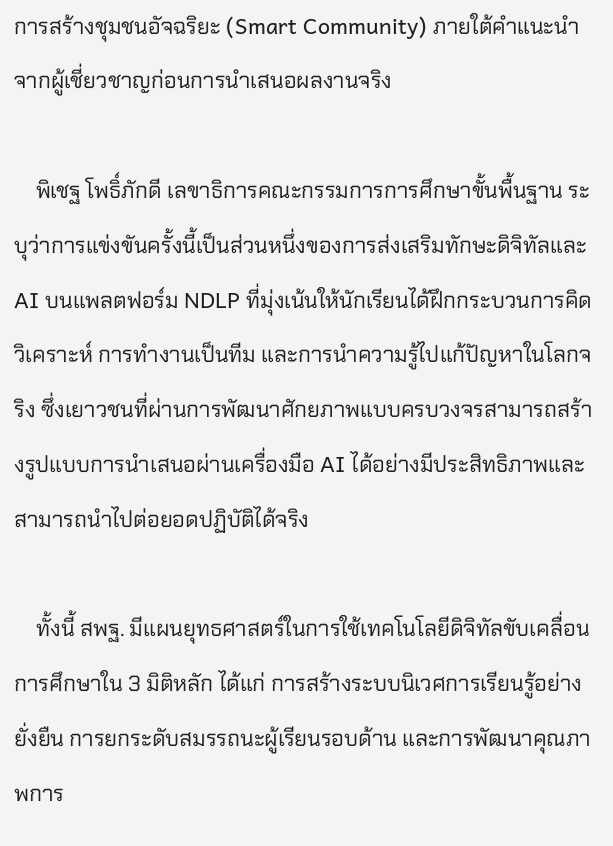การสร้างชุมชนอัจฉริยะ (Smart Community) ภายใต้คำแนะนำจากผู้เชี่ยวชาญก่อนการนำเสนอผลงานจริง

    พิเชฐ โพธิ์ภักดี เลขาธิการคณะกรรมการการศึกษาขั้นพื้นฐาน ระบุว่าการแข่งขันครั้งนี้เป็นส่วนหนึ่งของการส่งเสริมทักษะดิจิทัลและ AI บนแพลตฟอร์ม NDLP ที่มุ่งเน้นให้นักเรียนได้ฝึกกระบวนการคิดวิเคราะห์ การทำงานเป็นทีม และการนำความรู้ไปแก้ปัญหาในโลกจริง ซึ่งเยาวชนที่ผ่านการพัฒนาศักยภาพแบบครบวงจรสามารถสร้างรูปแบบการนำเสนอผ่านเครื่องมือ AI ได้อย่างมีประสิทธิภาพและสามารถนำไปต่อยอดปฏิบัติได้จริง

    ทั้งนี้ สพฐ. มีแผนยุทธศาสตร์ในการใช้เทคโนโลยีดิจิทัลขับเคลื่อนการศึกษาใน 3 มิติหลัก ได้แก่ การสร้างระบบนิเวศการเรียนรู้อย่างยั่งยืน การยกระดับสมรรถนะผู้เรียนรอบด้าน และการพัฒนาคุณภาพการ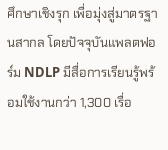ศึกษาเชิงรุก เพื่อมุ่งสู่มาตรฐานสากล โดยปัจจุบันแพลตฟอร์ม NDLP มีสื่อการเรียนรู้พร้อมใช้งานกว่า 1,300 เรื่อ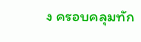ง ครอบคลุมทัก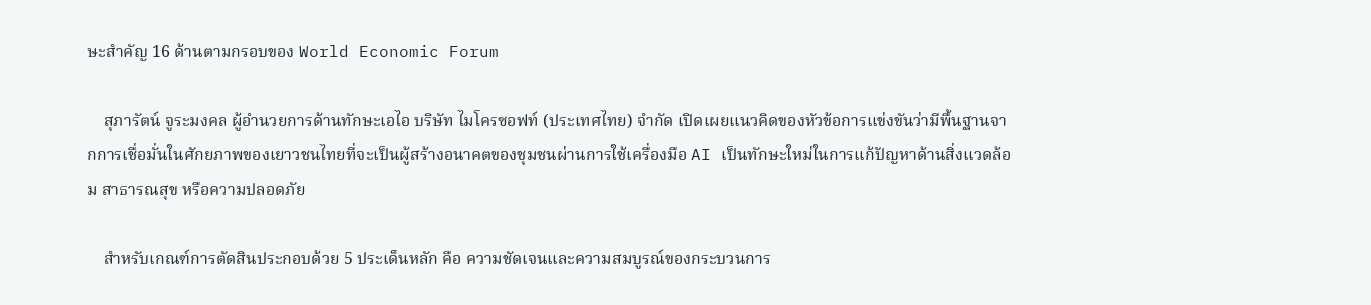ษะสำคัญ 16 ด้านตามกรอบของ World Economic Forum

    สุภารัตน์ จูระมงคล ผู้อำนวยการด้านทักษะเอไอ บริษัท ไมโครซอฟท์ (ประเทศไทย) จำกัด เปิดเผยแนวคิดของหัวข้อการแข่งขันว่ามีพื้นฐานจากการเชื่อมั่นในศักยภาพของเยาวชนไทยที่จะเป็นผู้สร้างอนาคตของชุมชนผ่านการใช้เครื่องมือ AI เป็นทักษะใหม่ในการแก้ปัญหาด้านสิ่งแวดล้อม สาธารณสุข หรือความปลอดภัย

    สำหรับเกณฑ์การตัดสินประกอบด้วย 5 ประเด็นหลัก คือ ความชัดเจนและความสมบูรณ์ของกระบวนการ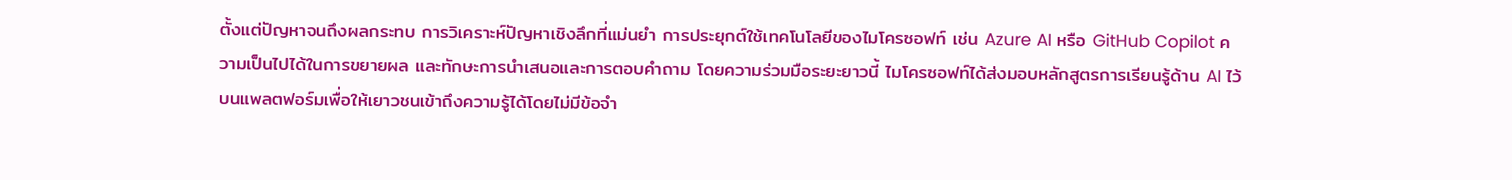ตั้งแต่ปัญหาจนถึงผลกระทบ การวิเคราะห์ปัญหาเชิงลึกที่แม่นยำ การประยุกต์ใช้เทคโนโลยีของไมโครซอฟท์ เช่น Azure AI หรือ GitHub Copilot ความเป็นไปได้ในการขยายผล และทักษะการนำเสนอและการตอบคำถาม โดยความร่วมมือระยะยาวนี้ ไมโครซอฟท์ได้ส่งมอบหลักสูตรการเรียนรู้ด้าน AI ไว้บนแพลตฟอร์มเพื่อให้เยาวชนเข้าถึงความรู้ได้โดยไม่มีข้อจำ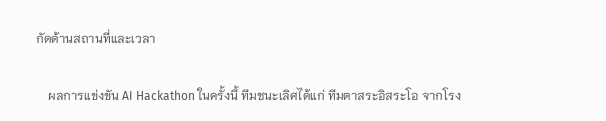กัดด้านสถานที่และเวลา

    ผลการแข่งขัน AI Hackathon ในครั้งนี้ ทีมชนะเลิศได้แก่ ทีมตาสระอิสระโอ จากโรง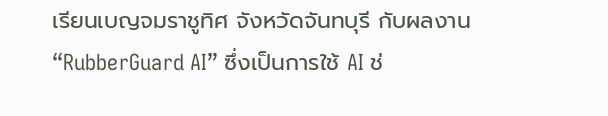เรียนเบญจมราชูทิศ จังหวัดจันทบุรี กับผลงาน “RubberGuard AI” ซึ่งเป็นการใช้ AI ช่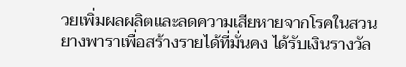วยเพิ่มผลผลิตและลดความเสียหายจากโรคในสวนยางพาราเพื่อสร้างรายได้ที่มั่นคง ได้รับเงินรางวัล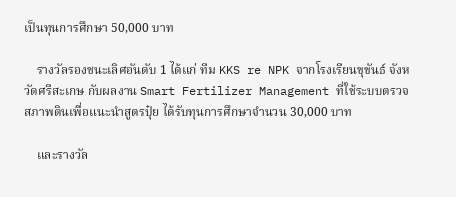เป็นทุนการศึกษา 50,000 บาท

    รางวัลรองชนะเลิศอันดับ 1 ได้แก่ ทีม KKS re NPK จากโรงเรียนขุขันธ์ จังหวัดศรีสะเกษ กับผลงาน Smart Fertilizer Management ที่ใช้ระบบตรวจสภาพดินเพื่อแนะนำสูตรปุ๋ย ได้รับทุนการศึกษาจำนวน 30,000 บาท

    และรางวัล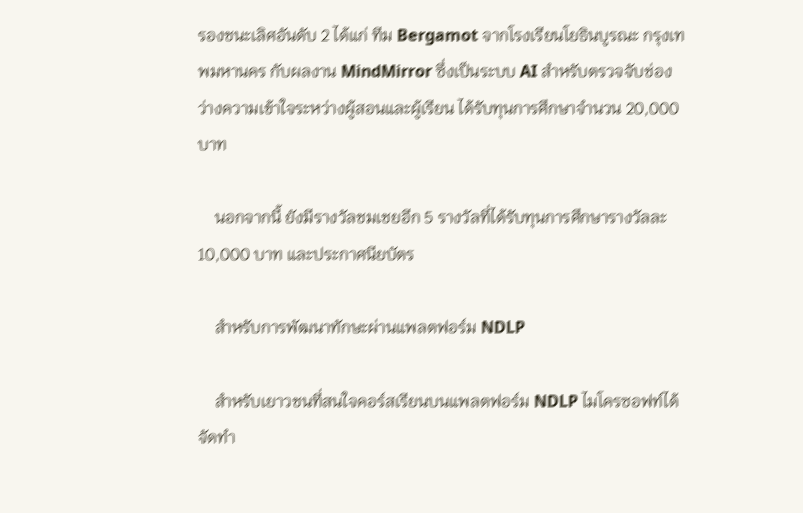รองชนะเลิศอันดับ 2 ได้แก่ ทีม Bergamot จากโรงเรียนโยธินบูรณะ กรุงเทพมหานคร กับผลงาน MindMirror ซึ่งเป็นระบบ AI สำหรับตรวจจับช่องว่างความเข้าใจระหว่างผู้สอนและผู้เรียน ได้รับทุนการศึกษาจำนวน 20,000 บาท

    นอกจากนี้ ยังมีรางวัลชมเชยอีก 5 รางวัลที่ได้รับทุนการศึกษารางวัลละ 10,000 บาท และประกาศนียบัตร

    สำหรับการพัฒนาทักษะผ่านแพลตฟอร์ม NDLP

    สำหรับเยาวชนที่สนใจคอร์สเรียนบนแพลตฟอร์ม NDLP ไมโครซอฟท์ได้จัดทำ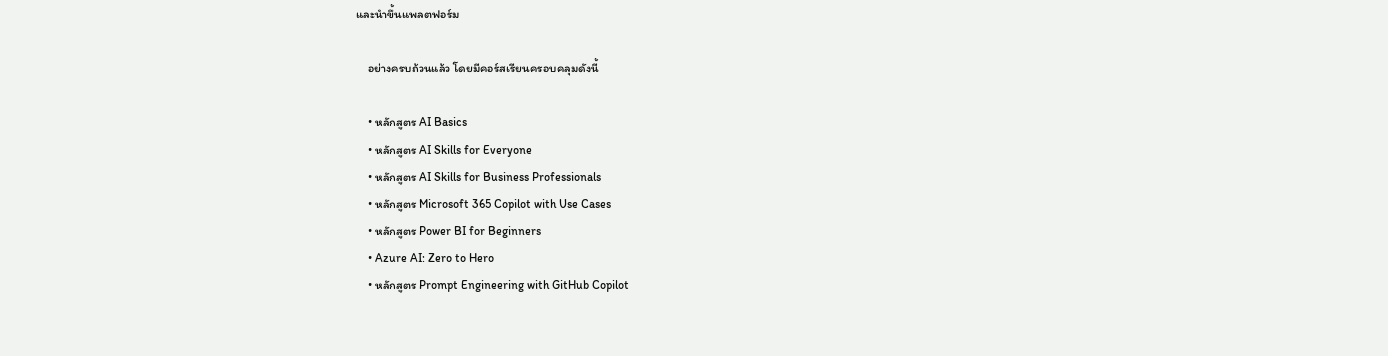และนำขึ้นแพลตฟอร์ม

    อย่างครบถ้วนแล้ว โดยมีคอร์สเรียนครอบคลุมดังนี้

    • หลักสูตร AI Basics
    • หลักสูตร AI Skills for Everyone
    • หลักสูตร AI Skills for Business Professionals
    • หลักสูตร Microsoft 365 Copilot with Use Cases
    • หลักสูตร Power BI for Beginners
    • Azure AI: Zero to Hero
    • หลักสูตร Prompt Engineering with GitHub Copilot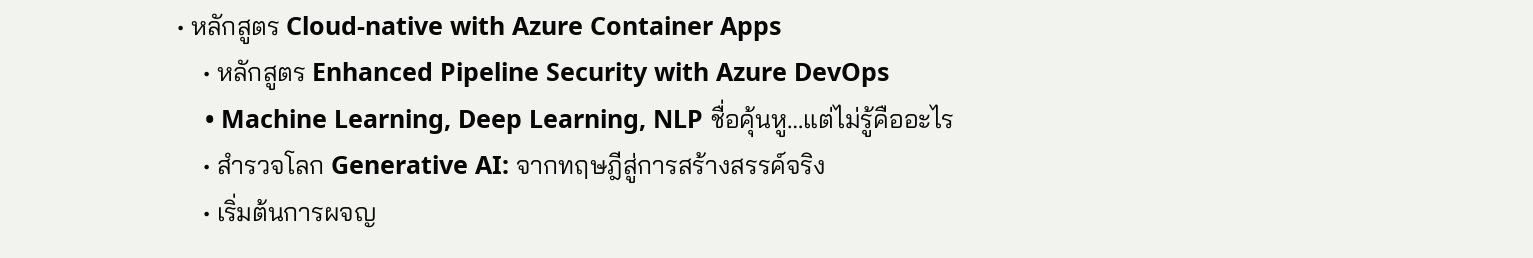• หลักสูตร Cloud-native with Azure Container Apps
    • หลักสูตร Enhanced Pipeline Security with Azure DevOps
    • Machine Learning, Deep Learning, NLP ชื่อคุ้นหู…แต่ไม่รู้คืออะไร
    • สำรวจโลก Generative AI: จากทฤษฎีสู่การสร้างสรรค์จริง
    • เริ่มต้นการผจญ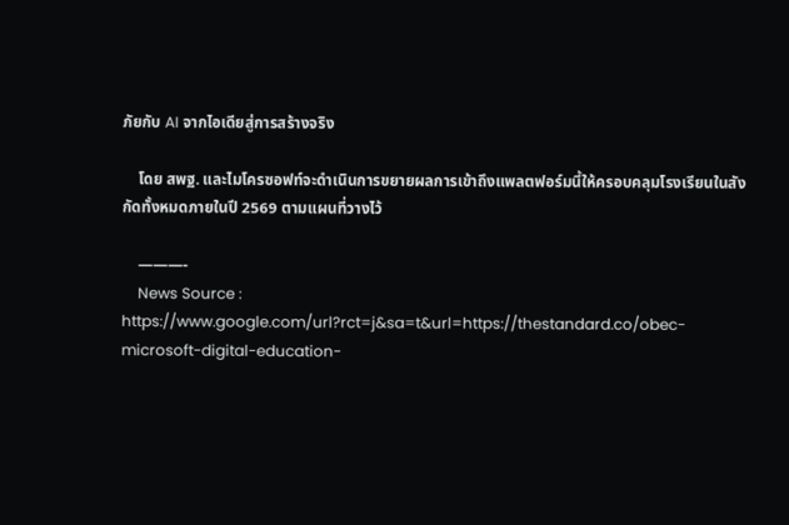ภัยกับ AI จากไอเดียสู่การสร้างจริง

    โดย สพฐ. และไมโครซอฟท์จะดำเนินการขยายผลการเข้าถึงแพลตฟอร์มนี้ให้ครอบคลุมโรงเรียนในสังกัดทั้งหมดภายในปี 2569 ตามแผนที่วางไว้

    ———-
    News Source : https://www.google.com/url?rct=j&sa=t&url=https://thestandard.co/obec-microsoft-digital-education-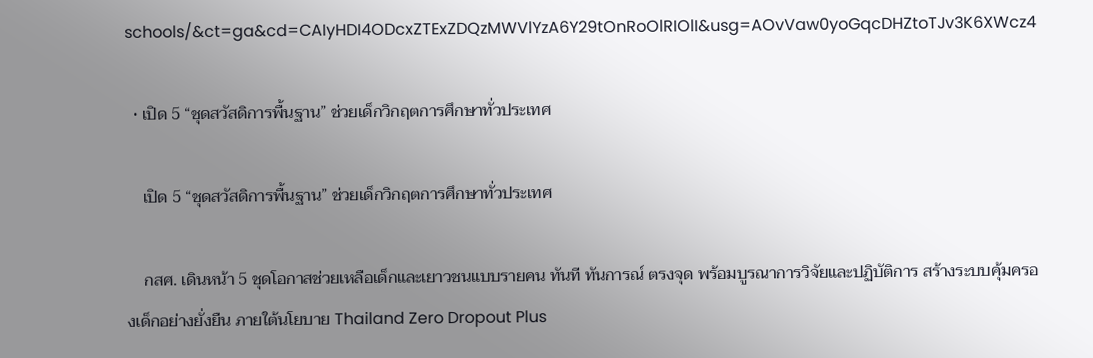schools/&ct=ga&cd=CAIyHDI4ODcxZTExZDQzMWVlYzA6Y29tOnRoOlRIOlI&usg=AOvVaw0yoGqcDHZtoTJv3K6XWcz4

  • เปิด 5 “ชุดสวัสดิการพื้นฐาน” ช่วยเด็กวิกฤตการศึกษาทั่วประเทศ

    เปิด 5 “ชุดสวัสดิการพื้นฐาน” ช่วยเด็กวิกฤตการศึกษาทั่วประเทศ

    กสศ. เดินหน้า 5 ชุดโอกาสช่วยเหลือเด็กและเยาวชนแบบรายคน ทันที ทันการณ์ ตรงจุด พร้อมบูรณาการวิจัยและปฏิบัติการ สร้างระบบคุ้มครองเด็กอย่างยั่งยืน ภายใต้นโยบาย Thailand Zero Dropout Plus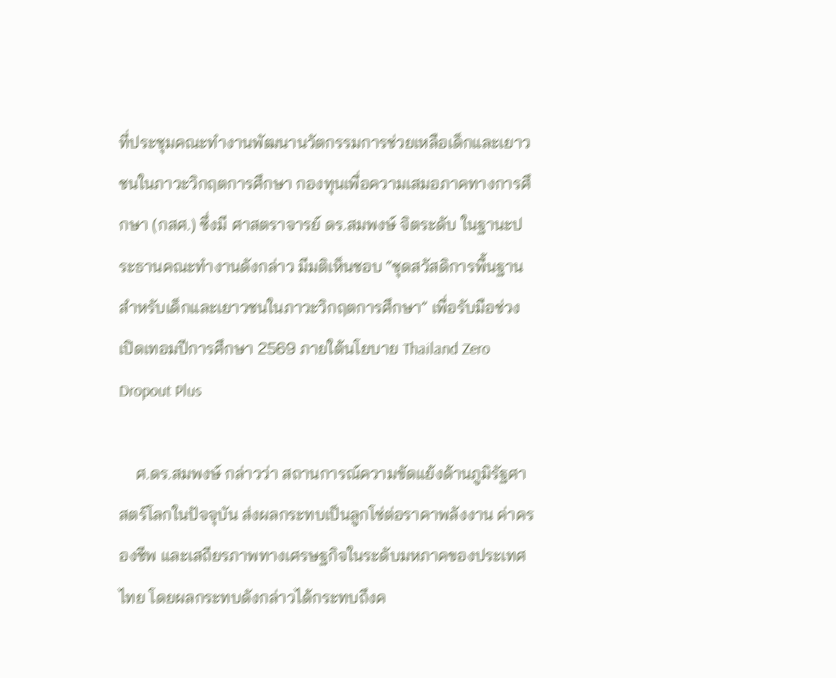ที่ประชุมคณะทำงานพัฒนานวัตกรรมการช่วยเหลือเด็กและเยาวชนในภาวะวิกฤตการศึกษา กองทุนเพื่อความเสมอภาคทางการศึกษา (กสศ.) ซึ่งมี ศาสตราจารย์ ดร.สมพงษ์ จิตระดับ ในฐานะประธานคณะทำงานดังกล่าว มีมติเห็นชอบ “ชุดสวัสดิการพื้นฐานสำหรับเด็กและเยาวชนในภาวะวิกฤตการศึกษา” เพื่อรับมือช่วงเปิดเทอมปีการศึกษา 2569 ภายใต้นโยบาย Thailand Zero Dropout Plus

    ศ.ดร.สมพงษ์ กล่าวว่า สถานการณ์ความขัดแย้งด้านภูมิรัฐศาสตร์โลกในปัจจุบัน ส่งผลกระทบเป็นลูกโซ่ต่อราคาพลังงาน ค่าครองชีพ และเสถียรภาพทางเศรษฐกิจในระดับมหภาคของประเทศไทย โดยผลกระทบดังกล่าวได้กระทบถึงค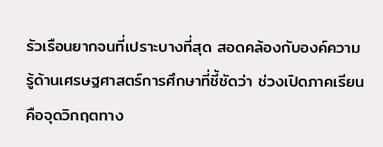รัวเรือนยากจนที่เปราะบางที่สุด สอดคล้องกับองค์ความรู้ด้านเศรษฐศาสตร์การศึกษาที่ชี้ชัดว่า ช่วงเปิดภาคเรียนคือจุดวิกฤตทาง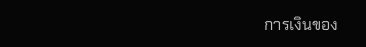การเงินของ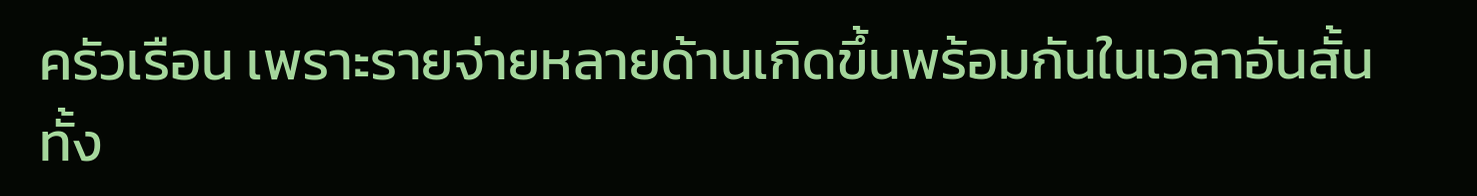ครัวเรือน เพราะรายจ่ายหลายด้านเกิดขึ้นพร้อมกันในเวลาอันสั้น ทั้ง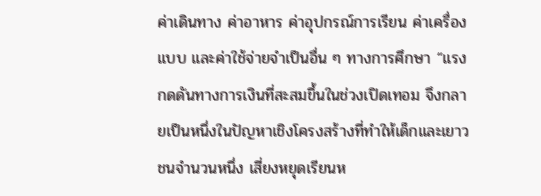ค่าเดินทาง ค่าอาหาร ค่าอุปกรณ์การเรียน ค่าเครื่องแบบ และค่าใช้จ่ายจำเป็นอื่น ๆ ทางการศึกษา “แรงกดดันทางการเงินที่สะสมขึ้นในช่วงเปิดเทอม จึงกลายเป็นหนึ่งในปัญหาเชิงโครงสร้างที่ทำให้เด็กและเยาวชนจำนวนหนึ่ง เสี่ยงหยุดเรียนห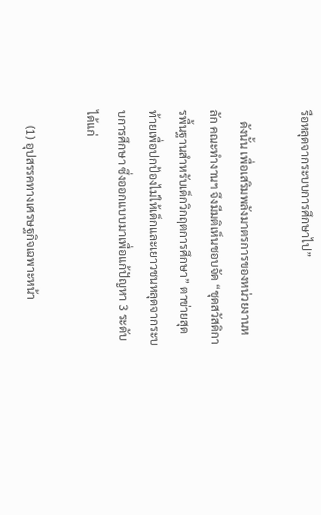รือหลุดจากระบบการศึกษาไป”

    ดังนั้น เพื่อเสริมพลังมาตรการของหน่วยงานหลัก คณะทำงานฯ จึงมีมติเห็นชอบจัด “ชุดสวัสดิการพื้นฐานสำหรับเด็กวิกฤตการศึกษา” ตาข่ายสุดท้ายเพื่อปกป้องไม่ให้เด็กและเยาวชนหลุดจากระบบการศึกษา ซึ่งออกแบบมาเพื่อแก้ปัญหา 3 ระดับ ได้แก่

     (1) อุปสรรคทางเศรษฐกิจเฉพาะหน้า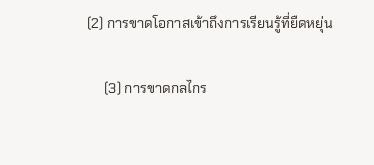(2) การขาดโอกาสเข้าถึงการเรียนรู้ที่ยืดหยุ่น

     (3) การขาดกลไกร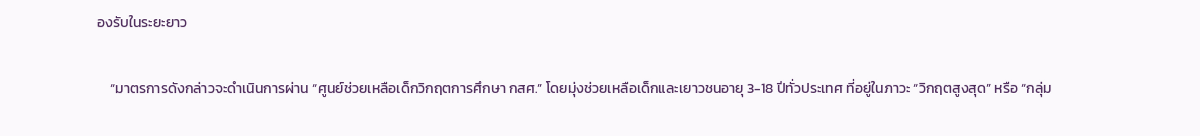องรับในระยะยาว

    “มาตรการดังกล่าวจะดำเนินการผ่าน “ศูนย์ช่วยเหลือเด็กวิกฤตการศึกษา กสศ.” โดยมุ่งช่วยเหลือเด็กและเยาวชนอายุ 3-18 ปีทั่วประเทศ ที่อยู่ในภาวะ “วิกฤตสูงสุด” หรือ “กลุ่ม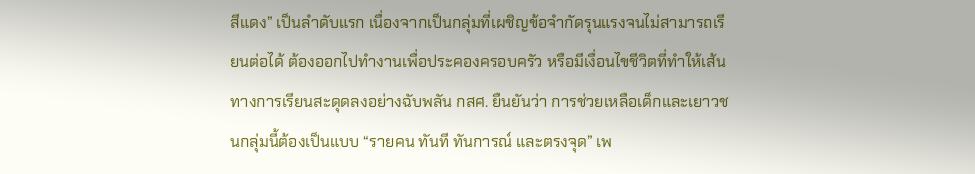สีแดง” เป็นลำดับแรก เนื่องจากเป็นกลุ่มที่เผชิญข้อจำกัดรุนแรงจนไม่สามารถเรียนต่อได้ ต้องออกไปทำงานเพื่อประคองครอบครัว หรือมีเงื่อนไขชีวิตที่ทำให้เส้นทางการเรียนสะดุดลงอย่างฉับพลัน กสศ. ยืนยันว่า การช่วยเหลือเด็กและเยาวชนกลุ่มนี้ต้องเป็นแบบ “รายคน ทันที ทันการณ์ และตรงจุด” เพ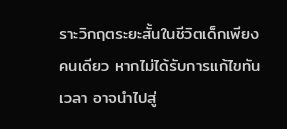ราะวิกฤตระยะสั้นในชีวิตเด็กเพียงคนเดียว หากไม่ได้รับการแก้ไขทันเวลา อาจนำไปสู่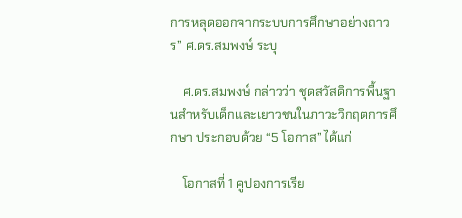การหลุดออกจากระบบการศึกษาอย่างถาวร” ศ.ดร.สมพงษ์ ระบุ

    ศ.ดร.สมพงษ์ กล่าวว่า ชุดสวัสดิการพื้นฐานสำหรับเด็กและเยาวชนในภาวะวิกฤตการศึกษา ประกอบด้วย “5 โอกาส” ได้แก่

    โอกาสที่ 1 คูปองการเรีย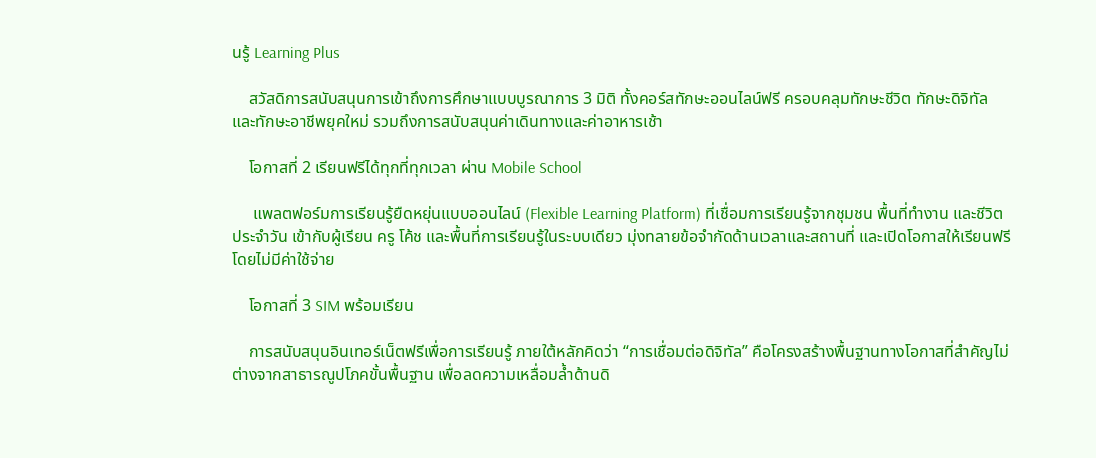นรู้ Learning Plus

    สวัสดิการสนับสนุนการเข้าถึงการศึกษาแบบบูรณาการ 3 มิติ ทั้งคอร์สทักษะออนไลน์ฟรี ครอบคลุมทักษะชีวิต ทักษะดิจิทัล และทักษะอาชีพยุคใหม่ รวมถึงการสนับสนุนค่าเดินทางและค่าอาหารเช้า

    โอกาสที่ 2 เรียนฟรีได้ทุกที่ทุกเวลา ผ่าน Mobile School

     แพลตฟอร์มการเรียนรู้ยืดหยุ่นแบบออนไลน์ (Flexible Learning Platform) ที่เชื่อมการเรียนรู้จากชุมชน พื้นที่ทำงาน และชีวิตประจำวัน เข้ากับผู้เรียน ครู โค้ช และพื้นที่การเรียนรู้ในระบบเดียว มุ่งทลายข้อจำกัดด้านเวลาและสถานที่ และเปิดโอกาสให้เรียนฟรีโดยไม่มีค่าใช้จ่าย

    โอกาสที่ 3 SIM พร้อมเรียน

    การสนับสนุนอินเทอร์เน็ตฟรีเพื่อการเรียนรู้ ภายใต้หลักคิดว่า “การเชื่อมต่อดิจิทัล” คือโครงสร้างพื้นฐานทางโอกาสที่สำคัญไม่ต่างจากสาธารณูปโภคขั้นพื้นฐาน เพื่อลดความเหลื่อมล้ำด้านดิ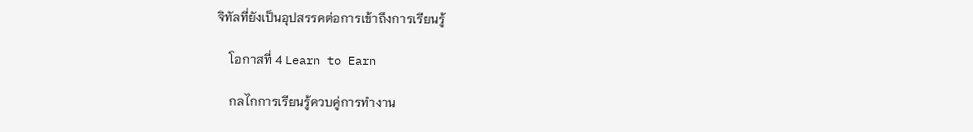จิทัลที่ยังเป็นอุปสรรคต่อการเข้าถึงการเรียนรู้

    โอกาสที่ 4 Learn to Earn

    กลไกการเรียนรู้ควบคู่การทำงาน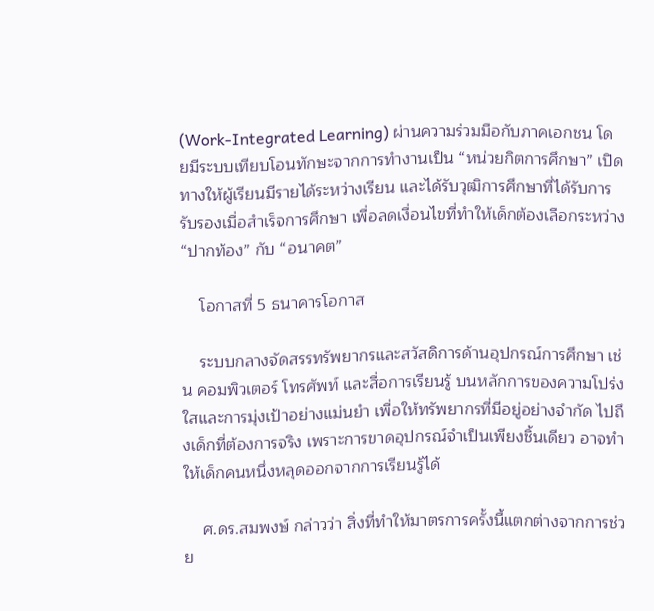(Work-Integrated Learning) ผ่านความร่วมมือกับภาคเอกชน โดยมีระบบเทียบโอนทักษะจากการทำงานเป็น “หน่วยกิตการศึกษา” เปิดทางให้ผู้เรียนมีรายได้ระหว่างเรียน และได้รับวุฒิการศึกษาที่ได้รับการรับรองเมื่อสำเร็จการศึกษา เพื่อลดเงื่อนไขที่ทำให้เด็กต้องเลือกระหว่าง “ปากท้อง” กับ “อนาคต”

    โอกาสที่ 5 ธนาคารโอกาส

    ระบบกลางจัดสรรทรัพยากรและสวัสดิการด้านอุปกรณ์การศึกษา เช่น คอมพิวเตอร์ โทรศัพท์ และสื่อการเรียนรู้ บนหลักการของความโปร่งใสและการมุ่งเป้าอย่างแม่นยำ เพื่อให้ทรัพยากรที่มีอยู่อย่างจำกัด ไปถึงเด็กที่ต้องการจริง เพราะการขาดอุปกรณ์จำเป็นเพียงชิ้นเดียว อาจทำให้เด็กคนหนึ่งหลุดออกจากการเรียนรู้ได้

    ศ.ดร.สมพงษ์ กล่าวว่า สิ่งที่ทำให้มาตรการครั้งนี้แตกต่างจากการช่วย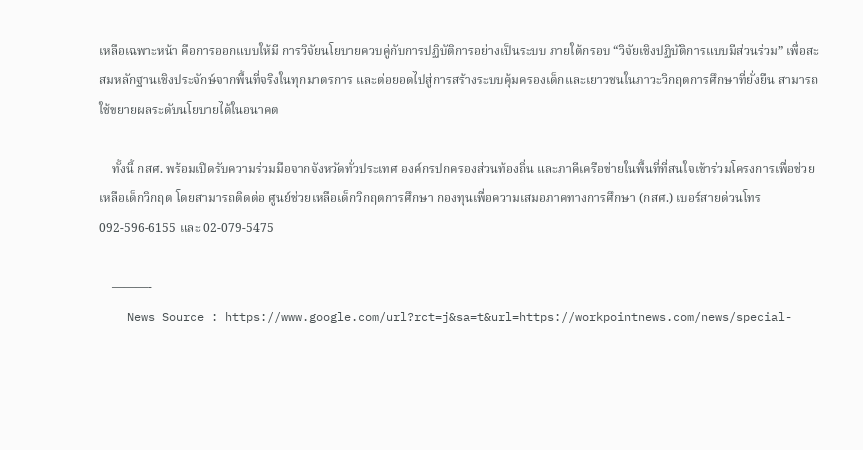เหลือเฉพาะหน้า คือการออกแบบให้มี การวิจัยนโยบายควบคู่กับการปฏิบัติการอย่างเป็นระบบ ภายใต้กรอบ “วิจัยเชิงปฏิบัติการแบบมีส่วนร่วม” เพื่อสะสมหลักฐานเชิงประจักษ์จากพื้นที่จริงในทุกมาตรการ และต่อยอดไปสู่การสร้างระบบคุ้มครองเด็กและเยาวชนในภาวะวิกฤตการศึกษาที่ยั่งยืน สามารถใช้ขยายผลระดับนโยบายได้ในอนาคต

    ทั้งนี้ กสศ. พร้อมเปิดรับความร่วมมือจากจังหวัดทั่วประเทศ องค์กรปกครองส่วนท้องถิ่น และภาคีเครือข่ายในพื้นที่ที่สนใจเข้าร่วมโครงการเพื่อช่วยเหลือเด็กวิกฤต โดยสามารถติดต่อ ศูนย์ช่วยเหลือเด็กวิกฤตการศึกษา กองทุนเพื่อความเสมอภาคทางการศึกษา (กสศ.) เบอร์สายด่วนโทร 092-596-6155 และ 02-079-5475

    ———-
    News Source : https://www.google.com/url?rct=j&sa=t&url=https://workpointnews.com/news/special-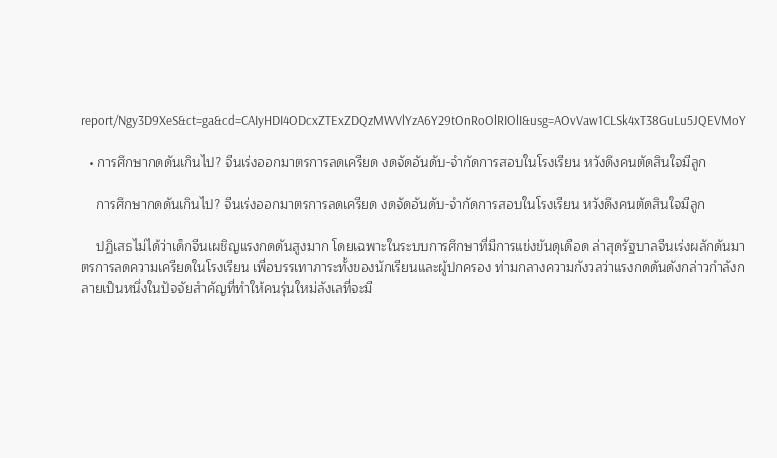report/Ngy3D9XeS&ct=ga&cd=CAIyHDI4ODcxZTExZDQzMWVlYzA6Y29tOnRoOlRIOlI&usg=AOvVaw1CLSk4xT38GuLu5JQEVMoY

  • การศึกษากดดันเกินไป? จีนเร่งออกมาตรการลดเครียด งดจัดอันดับ-จำกัดการสอบในโรงเรียน หวังดึงคนตัดสินใจมีลูก

    การศึกษากดดันเกินไป? จีนเร่งออกมาตรการลดเครียด งดจัดอันดับ-จำกัดการสอบในโรงเรียน หวังดึงคนตัดสินใจมีลูก

    ปฏิเสธไม่ได้ว่าเด็กจีนเผชิญแรงกดดันสูงมาก โดยเฉพาะในระบบการศึกษาที่มีการแข่งขันดุเดือด ล่าสุดรัฐบาลจีนเร่งผลักดันมาตรการลดความเครียดในโรงเรียน เพื่อบรรเทาภาระทั้งของนักเรียนและผู้ปกครอง ท่ามกลางความกังวลว่าแรงกดดันดังกล่าวกำลังกลายเป็นหนึ่งในปัจจัยสำคัญที่ทำให้คนรุ่นใหม่ลังเลที่จะมี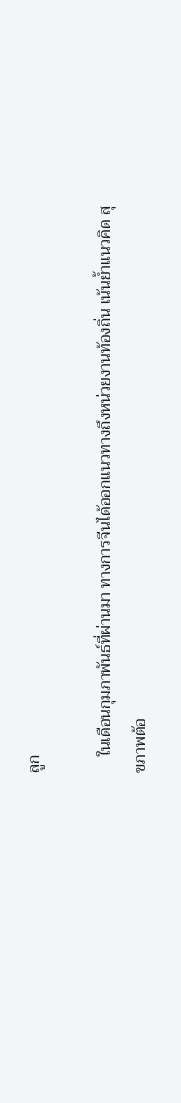ลูก

    ในเดือนกุมภาพันธ์ที่ผ่านมา ทางการจีนได้ออกแนวทางถึงหน่วยงานท้องถิ่น เน้นย้ำแนวคิด สุขภาพต้อ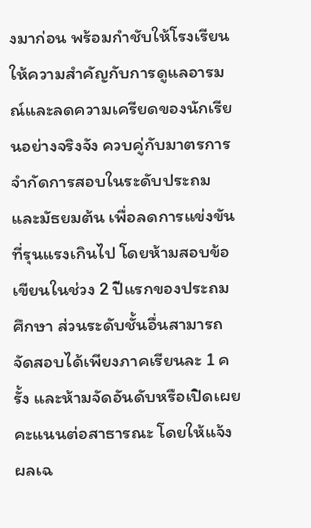งมาก่อน พร้อมกำชับให้โรงเรียนให้ความสำคัญกับการดูแลอารมณ์และลดความเครียดของนักเรียนอย่างจริงจัง ควบคู่กับมาตรการจำกัดการสอบในระดับประถมและมัธยมต้น เพื่อลดการแข่งขันที่รุนแรงเกินไป โดยห้ามสอบข้อเขียนในช่วง 2 ปีแรกของประถมศึกษา ส่วนระดับชั้นอื่นสามารถจัดสอบได้เพียงภาคเรียนละ 1 ครั้ง และห้ามจัดอันดับหรือเปิดเผยคะแนนต่อสาธารณะ โดยให้แจ้งผลเฉ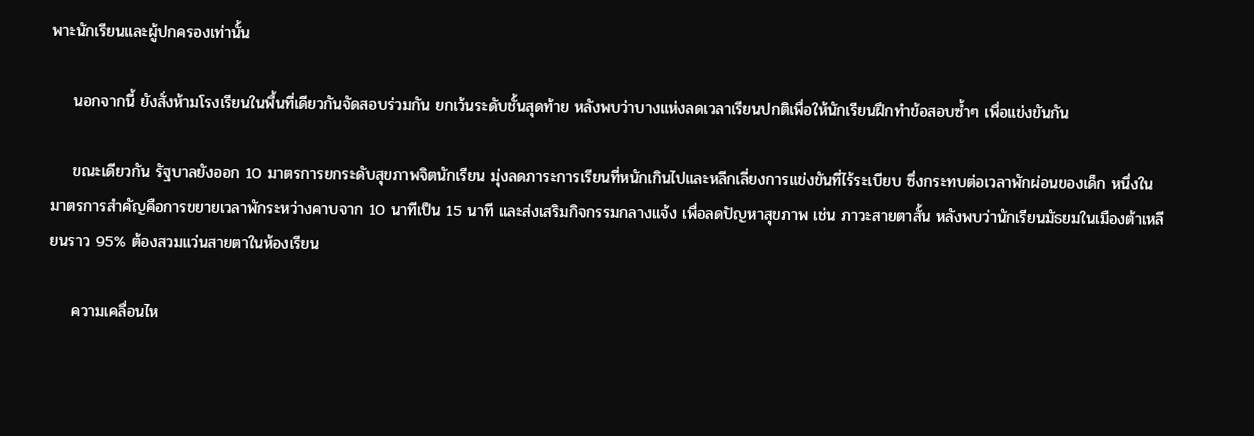พาะนักเรียนและผู้ปกครองเท่านั้น

    นอกจากนี้ ยังสั่งห้ามโรงเรียนในพื้นที่เดียวกันจัดสอบร่วมกัน ยกเว้นระดับชั้นสุดท้าย หลังพบว่าบางแห่งลดเวลาเรียนปกติเพื่อให้นักเรียนฝึกทำข้อสอบซ้ำๆ เพื่อแข่งขันกัน

    ขณะเดียวกัน รัฐบาลยังออก 10 มาตรการยกระดับสุขภาพจิตนักเรียน มุ่งลดภาระการเรียนที่หนักเกินไปและหลีกเลี่ยงการแข่งขันที่ไร้ระเบียบ ซึ่งกระทบต่อเวลาพักผ่อนของเด็ก หนึ่งในมาตรการสำคัญคือการขยายเวลาพักระหว่างคาบจาก 10 นาทีเป็น 15 นาที และส่งเสริมกิจกรรมกลางแจ้ง เพื่อลดปัญหาสุขภาพ เช่น ภาวะสายตาสั้น หลังพบว่านักเรียนมัธยมในเมืองต้าเหลียนราว 95% ต้องสวมแว่นสายตาในห้องเรียน

    ความเคลื่อนไห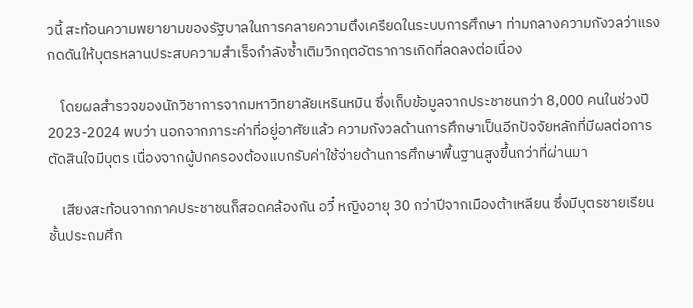วนี้ สะท้อนความพยายามของรัฐบาลในการคลายความตึงเครียดในระบบการศึกษา ท่ามกลางความกังวลว่าแรงกดดันให้บุตรหลานประสบความสำเร็จกำลังซ้ำเติมวิกฤตอัตราการเกิดที่ลดลงต่อเนื่อง

    โดยผลสำรวจของนักวิชาการจากมหาวิทยาลัยเหรินหมิน ซึ่งเก็บข้อมูลจากประชาชนกว่า 8,000 คนในช่วงปี 2023-2024 พบว่า นอกจากภาระค่าที่อยู่อาศัยแล้ว ความกังวลด้านการศึกษาเป็นอีกปัจจัยหลักที่มีผลต่อการตัดสินใจมีบุตร เนื่องจากผู้ปกครองต้องแบกรับค่าใช้จ่ายด้านการศึกษาพื้นฐานสูงขึ้นกว่าที่ผ่านมา

    เสียงสะท้อนจากภาคประชาชนก็สอดคล้องกัน อวี๋ หญิงอายุ 30 กว่าปีจากเมืองต้าเหลียน ซึ่งมีบุตรชายเรียนชั้นประถมศึก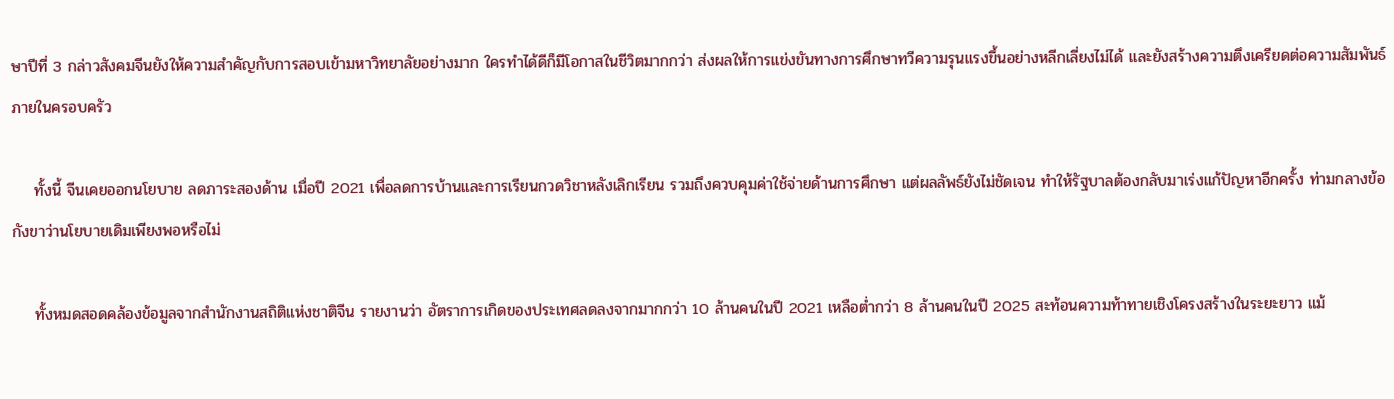ษาปีที่ 3 กล่าวสังคมจีนยังให้ความสำคัญกับการสอบเข้ามหาวิทยาลัยอย่างมาก ใครทำได้ดีก็มีโอกาสในชีวิตมากกว่า ส่งผลให้การแข่งขันทางการศึกษาทวีความรุนแรงขึ้นอย่างหลีกเลี่ยงไม่ได้ และยังสร้างความตึงเครียดต่อความสัมพันธ์ภายในครอบครัว

    ทั้งนี้ จีนเคยออกนโยบาย ลดภาระสองด้าน เมื่อปี 2021 เพื่อลดการบ้านและการเรียนกวดวิชาหลังเลิกเรียน รวมถึงควบคุมค่าใช้จ่ายด้านการศึกษา แต่ผลลัพธ์ยังไม่ชัดเจน ทำให้รัฐบาลต้องกลับมาเร่งแก้ปัญหาอีกครั้ง ท่ามกลางข้อกังขาว่านโยบายเดิมเพียงพอหรือไม่

    ทั้งหมดสอดคล้องข้อมูลจากสำนักงานสถิติแห่งชาติจีน รายงานว่า อัตราการเกิดของประเทศลดลงจากมากกว่า 10 ล้านคนในปี 2021 เหลือต่ำกว่า 8 ล้านคนในปี 2025 สะท้อนความท้าทายเชิงโครงสร้างในระยะยาว แม้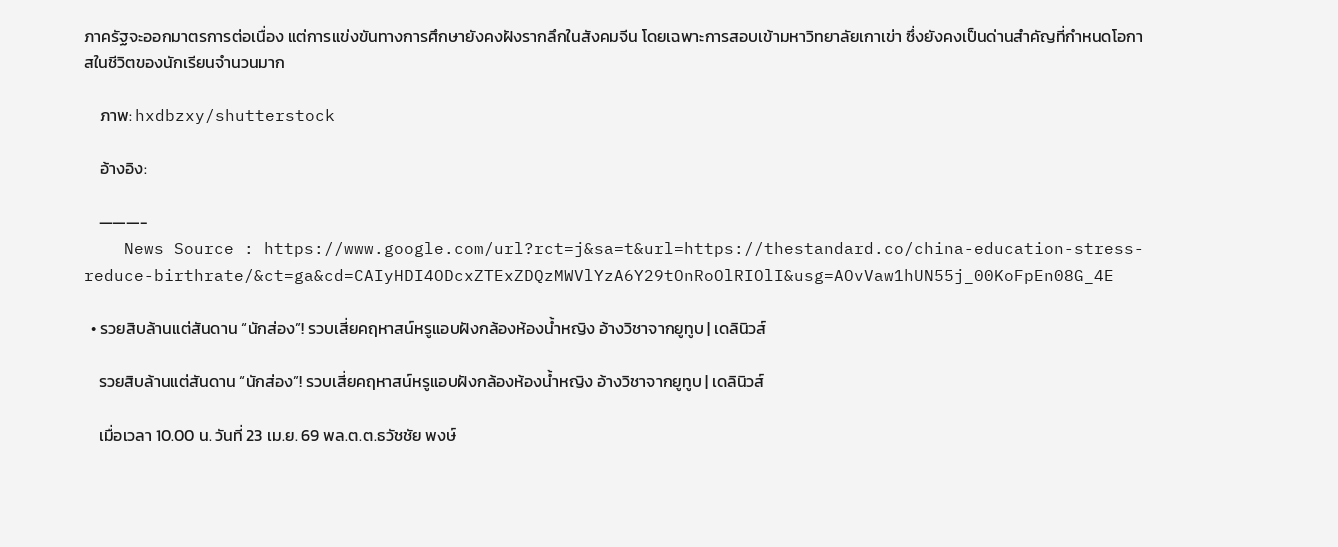ภาครัฐจะออกมาตรการต่อเนื่อง แต่การแข่งขันทางการศึกษายังคงฝังรากลึกในสังคมจีน โดยเฉพาะการสอบเข้ามหาวิทยาลัยเกาเข่า ซึ่งยังคงเป็นด่านสำคัญที่กำหนดโอกาสในชีวิตของนักเรียนจำนวนมาก

    ภาพ: hxdbzxy/shutterstock

    อ้างอิง:

    ———-
    News Source : https://www.google.com/url?rct=j&sa=t&url=https://thestandard.co/china-education-stress-reduce-birthrate/&ct=ga&cd=CAIyHDI4ODcxZTExZDQzMWVlYzA6Y29tOnRoOlRIOlI&usg=AOvVaw1hUN55j_00KoFpEn08G_4E

  • รวยสิบล้านแต่สันดาน “นักส่อง”! รวบเสี่ยคฤหาสน์หรูแอบฝังกล้องห้องน้ำหญิง อ้างวิชาจากยูทูบ | เดลินิวส์

    รวยสิบล้านแต่สันดาน “นักส่อง”! รวบเสี่ยคฤหาสน์หรูแอบฝังกล้องห้องน้ำหญิง อ้างวิชาจากยูทูบ | เดลินิวส์

    เมื่อเวลา 10.00 น. วันที่ 23 เม.ย. 69 พล.ต.ต.ธวัชชัย พงษ์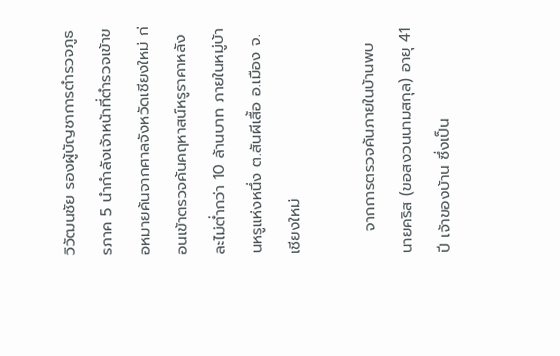วิวัฒนชัย รองผู้บัญชาการตำรวจภูธรภาค 5 นำกำลังเจ้าหน้าที่ตำรวจเข้าขอหมายค้นจากศาลจังหวัดเชียงใหม่ ก่อนเข้าตรวจค้นคฤหาสน์หรูราคาหลังละไม่ต่ำกว่า 10 ล้านบาท ภายในหมู่บ้านหรูแห่งหนึ่ง ต.สันผีเสื้อ อ.เมือง จ.เชียงใหม่

    จากการตรวจค้นภายในบ้านพบ นายคริส (ขอสงวนนามสกุล) อายุ 41 ปี เจ้าของบ้าน ซึ่งเป็น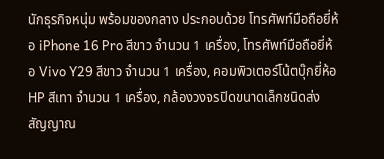นักธุรกิจหนุ่ม พร้อมของกลาง ประกอบด้วย โทรศัพท์มือถือยี่ห้อ iPhone 16 Pro สีขาว จำนวน 1 เครื่อง, โทรศัพท์มือถือยี่ห้อ Vivo Y29 สีขาว จำนวน 1 เครื่อง, คอมพิวเตอร์โน้ตบุ๊กยี่ห้อ HP สีเทา จำนวน 1 เครื่อง, กล้องวงจรปิดขนาดเล็กชนิดส่งสัญญาณ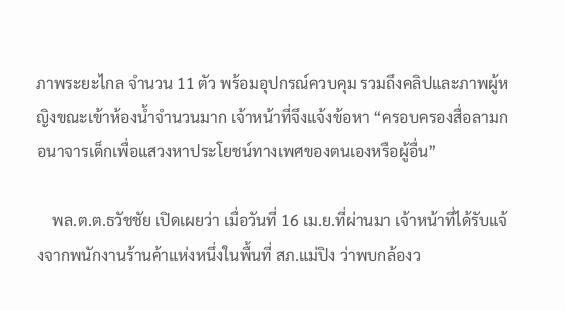ภาพระยะไกล จำนวน 11 ตัว พร้อมอุปกรณ์ควบคุม รวมถึงคลิปและภาพผู้หญิงขณะเข้าห้องน้ำจำนวนมาก เจ้าหน้าที่จึงแจ้งข้อหา “ครอบครองสื่อลามกอนาจารเด็กเพื่อแสวงหาประโยชน์ทางเพศของตนเองหรือผู้อื่น”

    พล.ต.ต.ธวัชชัย เปิดเผยว่า เมื่อวันที่ 16 เม.ย.ที่ผ่านมา เจ้าหน้าที่ได้รับแจ้งจากพนักงานร้านค้าแห่งหนึ่งในพื้นที่ สภ.แม่ปิง ว่าพบกล้องว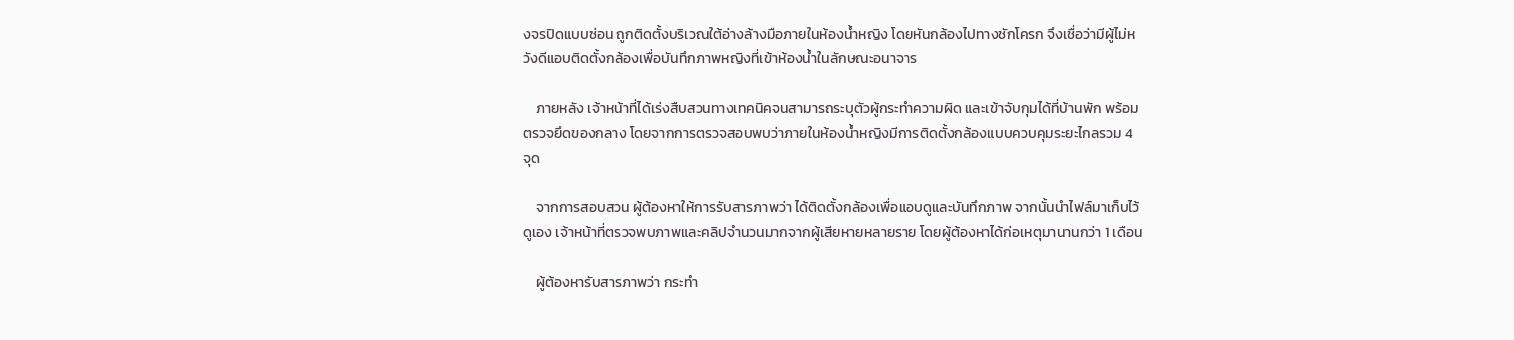งจรปิดแบบซ่อน ถูกติดตั้งบริเวณใต้อ่างล้างมือภายในห้องน้ำหญิง โดยหันกล้องไปทางชักโครก จึงเชื่อว่ามีผู้ไม่หวังดีแอบติดตั้งกล้องเพื่อบันทึกภาพหญิงที่เข้าห้องน้ำในลักษณะอนาจาร

    ภายหลัง เจ้าหน้าที่ได้เร่งสืบสวนทางเทคนิคจนสามารถระบุตัวผู้กระทำความผิด และเข้าจับกุมได้ที่บ้านพัก พร้อมตรวจยึดของกลาง โดยจากการตรวจสอบพบว่าภายในห้องน้ำหญิงมีการติดตั้งกล้องแบบควบคุมระยะไกลรวม 4 จุด

    จากการสอบสวน ผู้ต้องหาให้การรับสารภาพว่า ได้ติดตั้งกล้องเพื่อแอบดูและบันทึกภาพ จากนั้นนำไฟล์มาเก็บไว้ดูเอง เจ้าหน้าที่ตรวจพบภาพและคลิปจำนวนมากจากผู้เสียหายหลายราย โดยผู้ต้องหาได้ก่อเหตุมานานกว่า 1 เดือน

    ผู้ต้องหารับสารภาพว่า กระทำ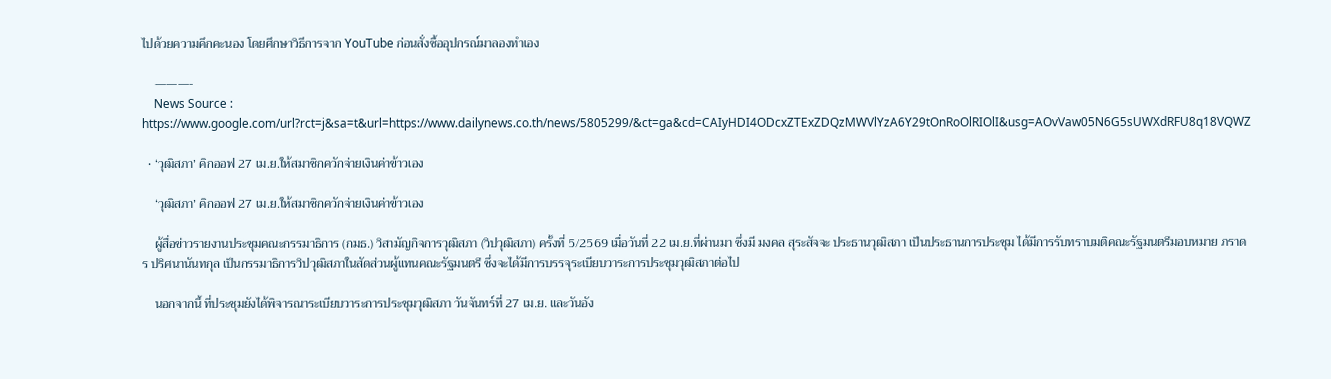ไปด้วยความคึกคะนอง โดยศึกษาวิธีการจาก YouTube ก่อนสั่งซื้ออุปกรณ์มาลองทำเอง

    ———-
    News Source : https://www.google.com/url?rct=j&sa=t&url=https://www.dailynews.co.th/news/5805299/&ct=ga&cd=CAIyHDI4ODcxZTExZDQzMWVlYzA6Y29tOnRoOlRIOlI&usg=AOvVaw05N6G5sUWXdRFU8q18VQWZ

  • ‘วุฒิสภา’ คิกออฟ 27 เม.ย.ให้สมาชิกควักจ่ายเงินค่าข้าวเอง

    ‘วุฒิสภา’ คิกออฟ 27 เม.ย.ให้สมาชิกควักจ่ายเงินค่าข้าวเอง

    ผู้สื่อข่าวรายงานประชุมคณะกรรมาธิการ (กมธ.) วิสามัญกิจการวุฒิสภา (วิปวุฒิสภา) ครั้งที่ 5/2569 เมื่อวันที่ 22 เม.ย.ที่ผ่านมา ซึ่งมี มงคล สุระสัจจะ ประธานวุฒิสภา เป็นประธานการประชุม ได้มีการรับทราบมติคณะรัฐมนตรีมอบหมาย ภราดร ปริศนานันทกุล เป็นกรรมาธิการวิปวุฒิสภาในสัดส่วนผู้แทนคณะรัฐมนตรี ซึ่งจะได้มีการบรรจุระเบียบวาระการประชุมวุฒิสภาต่อไป

    นอกจากนี้ ที่ประชุมยังได้พิจารณาระเบียบวาระการประชุมวุฒิสภา วันจันทร์ที่ 27 เม.ย. และวันอัง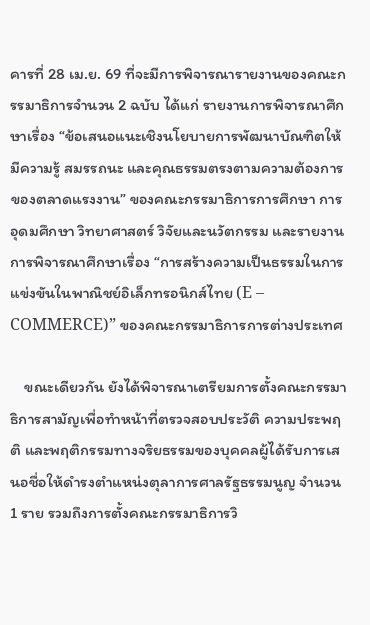คารที่ 28 เม.ย. 69 ที่จะมีการพิจารณารายงานของคณะกรรมาธิการจำนวน 2 ฉบับ ได้แก่ รายงานการพิจารณาศึกษาเรื่อง “ข้อเสนอแนะเชิงนโยบายการพัฒนาบัณฑิตให้มีความรู้ สมรรถนะ และคุณธรรมตรงตามความต้องการของตลาดแรงงาน” ของคณะกรรมาธิการการศึกษา การอุดมศึกษา วิทยาศาสตร์ วิจัยและนวัตกรรม และรายงานการพิจารณาศึกษาเรื่อง “การสร้างความเป็นธรรมในการแข่งขันในพาณิชย์อิเล็กทรอนิกส์ไทย (E – COMMERCE)” ของคณะกรรมาธิการการต่างประเทศ

    ขณะเดียวกัน ยังได้พิจารณาเตรียมการตั้งคณะกรรมาธิการสามัญเพื่อทำหน้าที่ตรวจสอบประวัติ ความประพฤติ และพฤติกรรมทางจริยธรรมของบุคคลผู้ได้รับการเสนอชื่อให้ดำรงตำแหน่งตุลาการศาลรัฐธรรมนูญ จำนวน 1 ราย รวมถึงการตั้งคณะกรรมาธิการวิ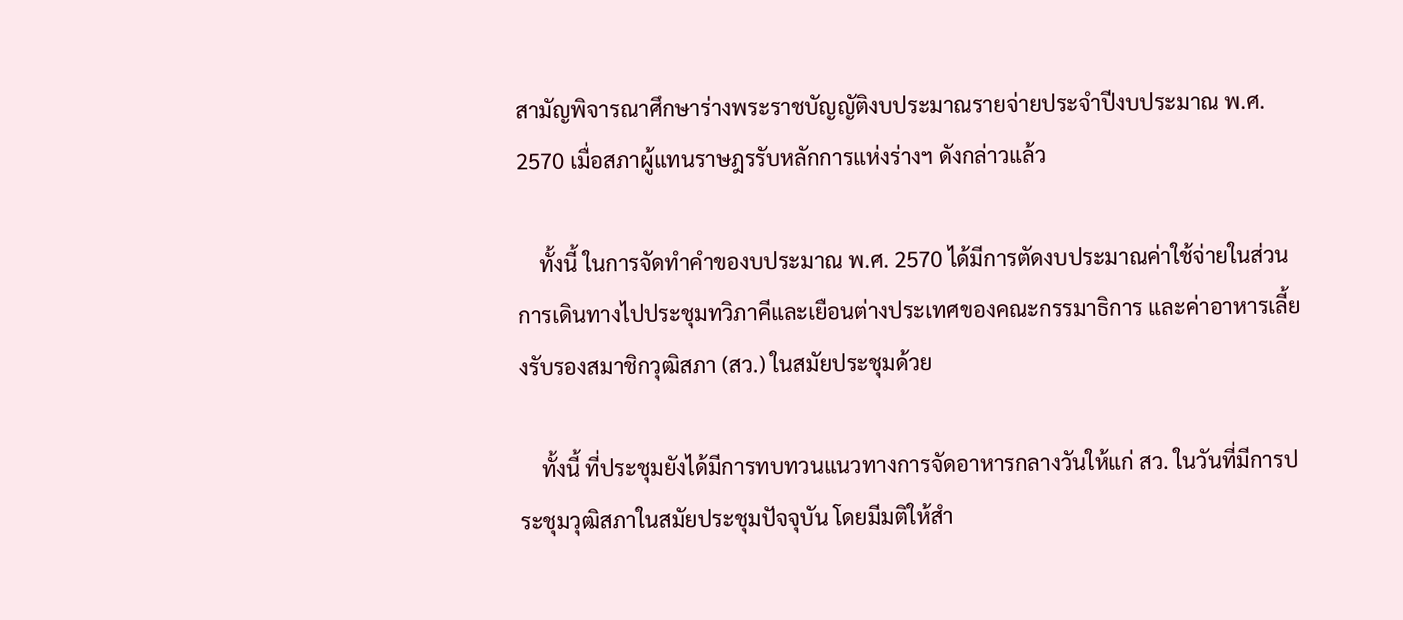สามัญพิจารณาศึกษาร่างพระราชบัญญัติงบประมาณรายจ่ายประจำปีงบประมาณ พ.ศ. 2570 เมื่อสภาผู้แทนราษฎรรับหลักการแห่งร่างฯ ดังกล่าวแล้ว

    ทั้งนี้ ในการจัดทำคำของบประมาณ พ.ศ. 2570 ได้มีการตัดงบประมาณค่าใช้จ่ายในส่วนการเดินทางไปประชุมทวิภาคีและเยือนต่างประเทศของคณะกรรมาธิการ และค่าอาหารเลี้ยงรับรองสมาชิกวุฒิสภา (สว.) ในสมัยประชุมด้วย

    ทั้งนี้ ที่ประชุมยังได้มีการทบทวนแนวทางการจัดอาหารกลางวันให้แก่ สว. ในวันที่มีการประชุมวุฒิสภาในสมัยประชุมปัจจุบัน โดยมีมติให้สำ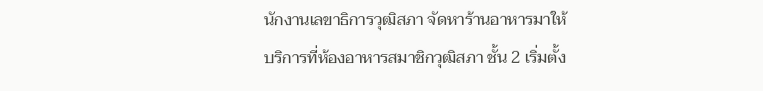นักงานเลขาธิการวุฒิสภา จัดหาร้านอาหารมาให้บริการที่ห้องอาหารสมาชิกวุฒิสภา ชั้น 2 เริ่มตั้ง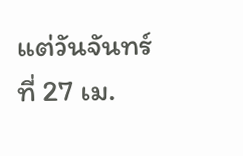แต่วันจันทร์ที่ 27 เม.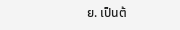ย. เป็นต้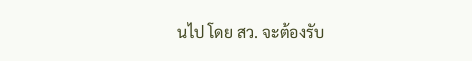นไป โดย สว. จะต้องรับ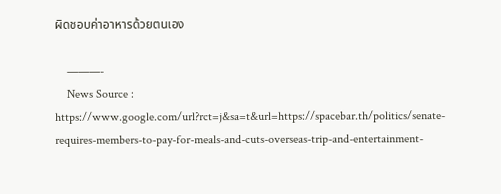ผิดชอบค่าอาหารด้วยตนเอง

    ———-
    News Source : https://www.google.com/url?rct=j&sa=t&url=https://spacebar.th/politics/senate-requires-members-to-pay-for-meals-and-cuts-overseas-trip-and-entertainment-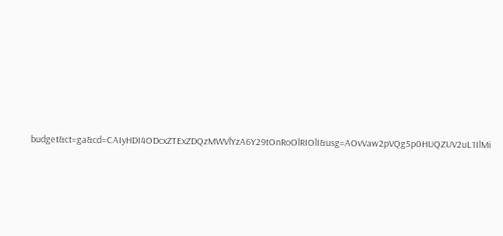budget&ct=ga&cd=CAIyHDI4ODcxZTExZDQzMWVlYzA6Y29tOnRoOlRIOlI&usg=AOvVaw2pVQg5p0HUQZUV2uL1IlMi